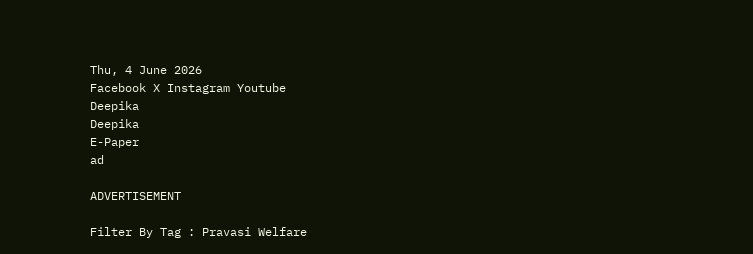Thu, 4 June 2026
Facebook X Instagram Youtube
Deepika
Deepika
E-Paper
ad

ADVERTISEMENT

Filter By Tag : Pravasi Welfare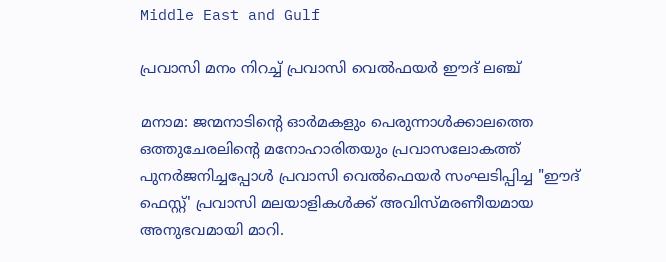Middle East and Gulf

പ്രവാസി മനം നിറച്ച് പ്രവാസി വെൽഫയർ ഈദ് ലഞ്ച്

മനാമ: ജന്മനാടിന്‍റെ ഓർമകളും പെരുന്നാൾക്കാലത്തെ ഒത്തുചേരലിന്‍റെ മനോഹാരിതയും പ്രവാസലോകത്ത് പുനർജനിച്ചപ്പോൾ പ്രവാസി വെൽഫെയർ സംഘടിപ്പിച്ച "ഈദ് ഫെസ്റ്റ്' പ്രവാസി മലയാളികൾക്ക് അവിസ്മരണീയമായ അനുഭവമായി മാറി.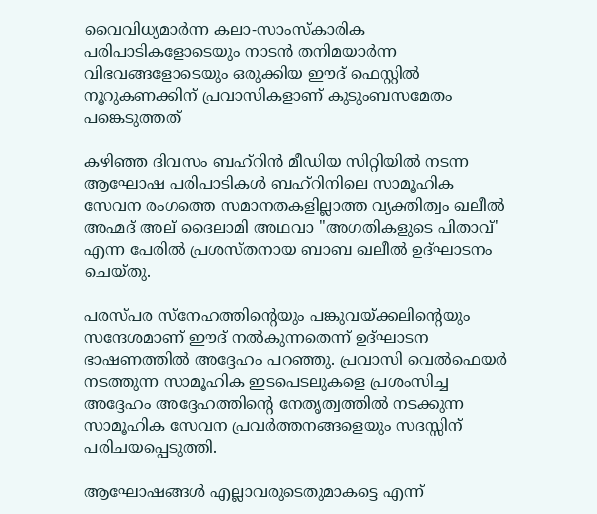വൈവിധ്യമാർന്ന കലാ-സാംസ്കാരിക പരിപാടികളോടെയും നാടൻ തനിമയാർന്ന വിഭവങ്ങളോടെയും ഒരുക്കിയ ഈദ് ഫെസ്റ്റിൽ നൂറുകണക്കിന് പ്രവാസികളാണ് കുടുംബസമേതം പങ്കെടുത്തത്

കഴിഞ്ഞ ദിവസം ബഹ്റിൻ മീഡിയ സിറ്റിയിൽ നടന്ന ആഘോഷ പരിപാടികൾ ബഹ്റിനിലെ സാമൂഹിക സേവന രംഗത്തെ സമാനതകളില്ലാത്ത വ്യക്തിത്വം ഖലീൽ അഹ്മദ് അല് ദൈലാമി അഥവാ "അഗതികളുടെ പിതാവ്' എന്ന പേരിൽ പ്രശസ്തനായ ബാബ ഖലീൽ ഉദ്ഘാടനം ചെയ്തു.

പരസ്പര സ്നേഹത്തിന്‍റെയും പങ്കുവയ്ക്കലിന്‍റെയും സന്ദേശമാണ് ഈദ് നൽകുന്നതെന്ന് ഉദ്ഘാടന ഭാഷണത്തിൽ അദ്ദേഹം പറഞ്ഞു. പ്രവാസി വെൽഫെയർ നടത്തുന്ന സാമൂഹിക ഇടപെടലുകളെ പ്രശംസിച്ച അദ്ദേഹം അദ്ദേഹത്തിന്‍റെ നേതൃത്വത്തിൽ നടക്കുന്ന സാമൂഹിക സേവന പ്രവർത്തനങ്ങളെയും സദസ്സിന് പരിചയപ്പെടുത്തി.

ആഘോഷങ്ങൾ എല്ലാവരുടെതുമാകട്ടെ എന്ന്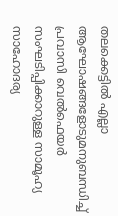തലക്കെട്ടിൽ എല്ലാ ആഘോഷങ്ങളോടുമനുബന്ധിച്ച് പ്രവാസി വെൽഫെയർ സംഘടിപ്പിക്കാറുള്ള സാമൂഹ്യ സാഹോദര്യ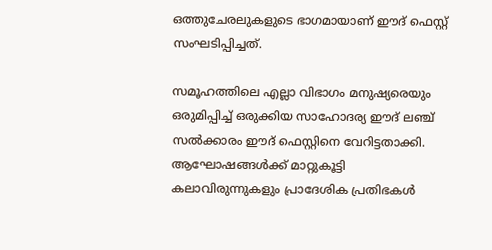ഒത്തുചേരലുകളുടെ ഭാഗമായാണ് ഈദ് ഫെസ്റ്റ് സംഘടിപ്പിച്ചത്.

സമൂഹത്തിലെ എല്ലാ വിഭാഗം മനുഷ്യരെയും ഒരുമിപ്പിച്ച് ഒരുക്കിയ സാഹോദര്യ ഈദ് ലഞ്ച് സൽക്കാരം ഈദ് ഫെസ്റ്റിനെ വേറിട്ടതാക്കി. ആഘോഷങ്ങൾക്ക് മാറ്റുകൂട്ടി കലാവിരുന്നുകളും പ്രാദേശിക പ്രതിഭകൾ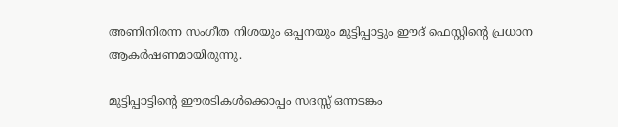അണിനിരന്ന സംഗീത നിശയും ഒപ്പനയും മുട്ടിപ്പാട്ടും ഈദ് ഫെസ്റ്റിന്റെ പ്രധാന ആകർഷണമായിരുന്നു.

മുട്ടിപ്പാട്ടിന്‍റെ ഈരടികൾക്കൊപ്പം സദസ്സ് ഒന്നടങ്കം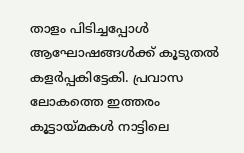താളം പിടിച്ചപ്പോൾ ആഘോഷങ്ങൾക്ക് കൂടുതൽ കളർപ്പകിട്ടേകി. പ്രവാസ ലോകത്തെ ഇത്തരം കൂട്ടായ്മകൾ നാട്ടിലെ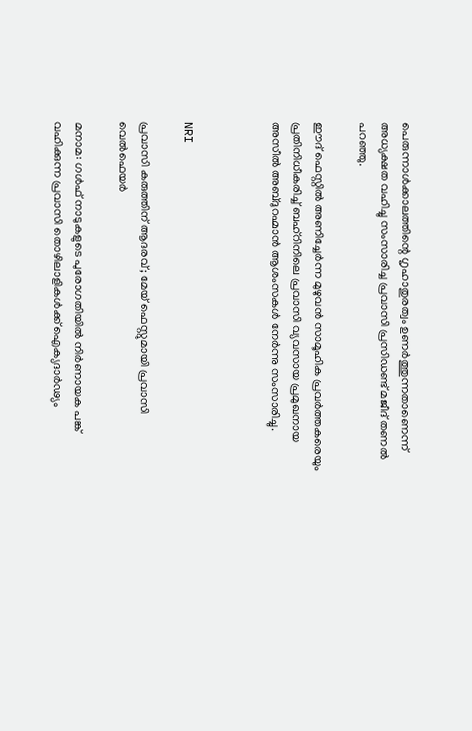പെരുന്നാൾക്കാലത്തിന്റെ ഗൃഹാതുരത്വം ഉണർത്തുന്നതാണെന്ന് അധ്യക്ഷത വഹിച്ചു സംസാരിച്ച പ്രവാസി പ്രസിഡണ്ട് മജീദ് തണൽ പറഞ്ഞു.

ഈദ് ഫെസ്റ്റിൽ അണിച്ചേർന്ന മുഴുവൻ സാമൂഹിക പ്രവർത്തകരെയും പ്രതിനിധീകരിച്ച് ബഹ്റിനിലെ പ്രവാസി വ്യവസായ പ്രമുഖനായ അസീൽ അബ്ദുറഹ്മാൻ ആശംസകൾ നേർന്നു സംസാരിച്ചു.



NRI

പ്രവാസി കരുത്തിന് ആദരവ്; മേയ് ഫെസ്റ്റുമായി പ്രവാസി വെൽഫെയർ

മനാമ: ഗൾഫ് നാടുകളുടെ പുരോഗതിയിൽ നിർണായക പങ്ക് വഹിക്കുന്ന പ്രവാസി തൊഴിലാളികൾക്ക് ഐക്യദാർഢ്യം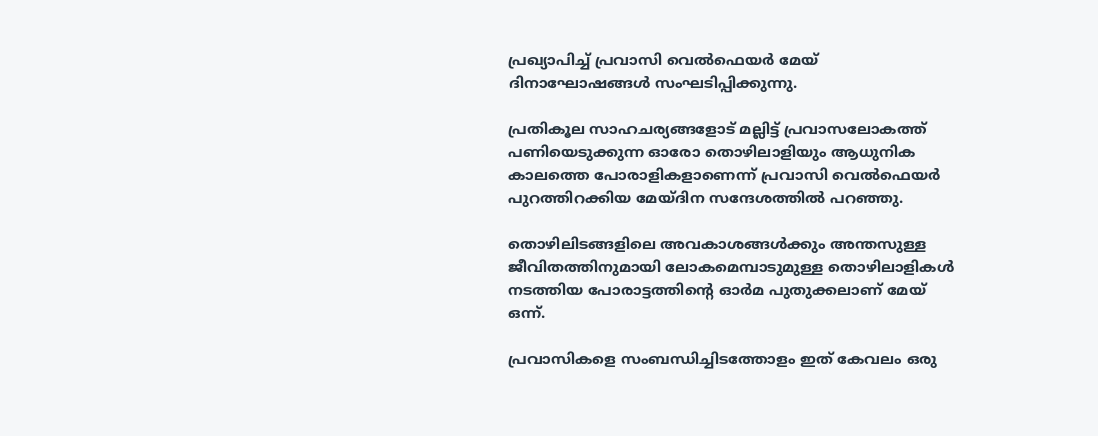പ്രഖ്യാപിച്ച് പ്രവാസി വെൽഫെയർ മേയ് ദിനാഘോഷങ്ങൾ സംഘടിപ്പിക്കുന്നു.

പ്രതികൂല സാഹചര്യങ്ങളോട് മല്ലിട്ട് പ്രവാസലോകത്ത് പണിയെടുക്കുന്ന ഓരോ തൊഴിലാളിയും ആധുനിക കാലത്തെ പോരാളികളാണെന്ന് പ്രവാസി വെൽഫെയർ പുറത്തിറക്കിയ മേയ്ദിന സന്ദേശത്തിൽ പറഞ്ഞു.

തൊഴിലിടങ്ങളിലെ അവകാശങ്ങൾക്കും അന്തസുള്ള ജീവിതത്തിനുമായി ലോകമെമ്പാടുമുള്ള തൊഴിലാളികൾ നടത്തിയ പോരാട്ടത്തിന്‍റെ ഓർമ പുതുക്കലാണ് മേയ് ഒന്ന്.

പ്രവാസികളെ സംബന്ധിച്ചിടത്തോളം ഇത് കേവലം ഒരു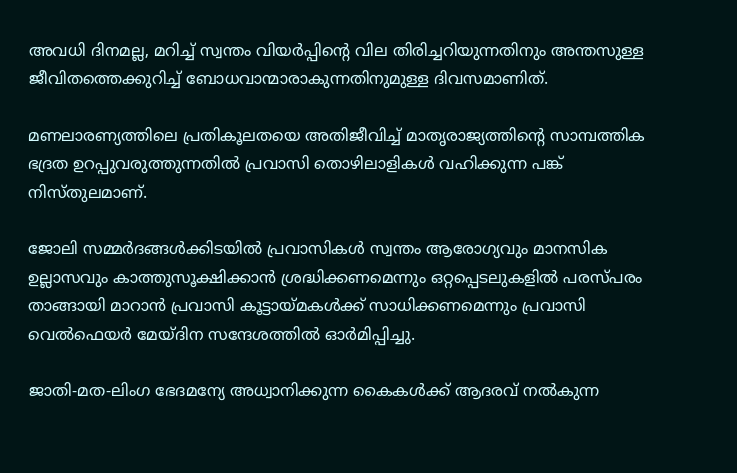അവധി ദിനമല്ല, മറിച്ച് സ്വന്തം വിയർപ്പിന്‍റെ വില തിരിച്ചറിയുന്നതിനും അന്തസുള്ള ജീവിതത്തെക്കുറിച്ച് ബോധവാന്മാരാകുന്നതിനുമുള്ള ദിവസമാണിത്.

മണലാരണ്യത്തിലെ പ്രതികൂലതയെ അതിജീവിച്ച് മാതൃരാജ്യത്തിന്‍റെ സാമ്പത്തിക ഭദ്രത ഉറപ്പുവരുത്തുന്നതിൽ പ്രവാസി തൊഴിലാളികൾ വഹിക്കുന്ന പങ്ക് നിസ്തുലമാണ്.

ജോലി സമ്മർദങ്ങൾക്കിടയിൽ പ്രവാസികൾ സ്വന്തം ആരോഗ്യവും മാനസിക ഉല്ലാസവും കാത്തുസൂക്ഷിക്കാൻ ശ്രദ്ധിക്കണമെന്നും ഒറ്റപ്പെടലുകളിൽ പരസ്പരം താങ്ങായി മാറാൻ പ്രവാസി കൂട്ടായ്മകൾക്ക് സാധിക്കണമെന്നും പ്രവാസി വെൽഫെയർ മേയ്ദിന സന്ദേശത്തിൽ ഓർമിപ്പിച്ചു.

ജാതി-മത-ലിംഗ ഭേദമന്യേ അധ്വാനിക്കുന്ന കൈകൾക്ക് ആദരവ് നൽകുന്ന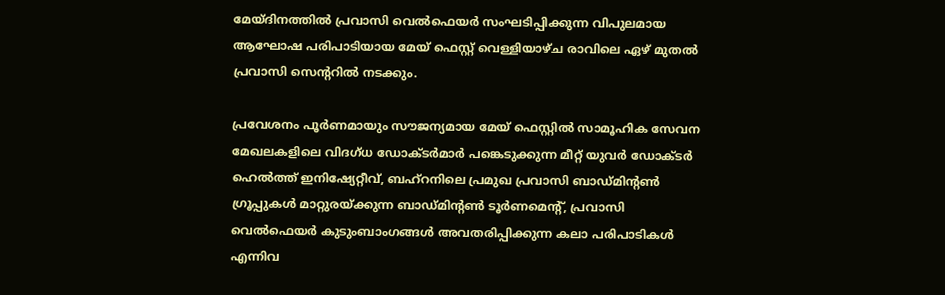മേയ്ദിനത്തിൽ പ്രവാസി വെൽഫെയർ സംഘടിപ്പിക്കുന്ന വിപുലമായ ആഘോഷ പരിപാടിയായ മേയ് ഫെസ്റ്റ് വെള്ളിയാഴ്ച രാവിലെ ഏഴ് മുതൽ പ്രവാസി സെന്‍ററിൽ നടക്കും.

പ്രവേശനം പൂർണമായും സൗജന്യമായ മേയ് ഫെസ്റ്റിൽ സാമൂഹിക സേവന മേഖലകളിലെ വിദഗ്ധ ഡോക്ടർമാർ പങ്കെടുക്കുന്ന മീറ്റ് യുവർ ഡോക്ടർ ഹെൽത്ത് ഇനിഷ്യേറ്റീവ്, ബഹ്റനിലെ പ്രമുഖ പ്രവാസി ബാഡ്മിന്‍റൺ ഗ്രൂപ്പുകൾ മാറ്റുരയ്ക്കുന്ന ബാഡ്മിന്‍റൺ ടൂർണമെന്‍റ്, പ്രവാസി വെൽഫെയർ കുടുംബാംഗങ്ങൾ അവതരിപ്പിക്കുന്ന കലാ പരിപാടികൾ എന്നിവ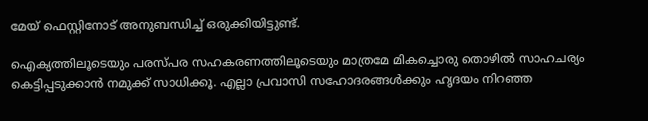മേയ് ഫെസ്റ്റിനോട് അനുബന്ധിച്ച് ഒരുക്കിയിട്ടുണ്ട്.

ഐക്യത്തിലൂടെയും പരസ്പര സഹകരണത്തിലൂടെയും മാത്രമേ മികച്ചൊരു തൊഴിൽ സാഹചര്യം കെട്ടിപ്പടുക്കാൻ നമുക്ക് സാധിക്കൂ. എല്ലാ പ്രവാസി സഹോദരങ്ങൾക്കും ഹൃദയം നിറഞ്ഞ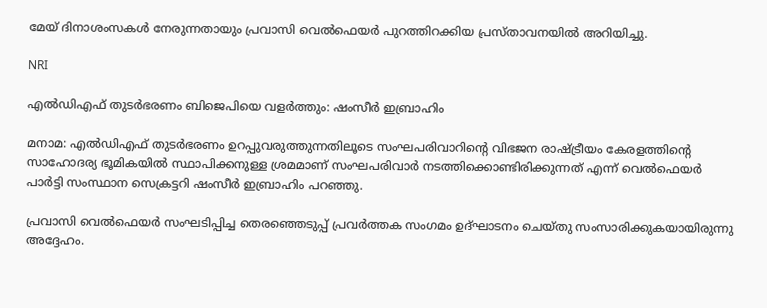മേയ് ദിനാശംസകൾ നേരുന്നതായും പ്രവാസി വെൽഫെയർ പുറത്തിറക്കിയ പ്രസ്താവനയിൽ അറിയിച്ചു.

NRI

എൽഡിഎഫ് തുടർഭരണം ബിജെപിയെ വളർത്തും: ഷംസീർ ഇബ്രാഹിം

മനാമ: എൽഡിഎഫ് തുടർഭരണം ഉറപ്പുവരുത്തുന്നതിലൂടെ സംഘപരിവാറിന്‍റെ വിഭജന രാഷ്ട്രീയം കേരളത്തിന്‍റെ സാഹോദര്യ ഭൂമികയിൽ സ്ഥാപിക്കനുള്ള ശ്രമമാണ് സംഘപരിവാർ നടത്തിക്കൊണ്ടിരിക്കുന്നത് എന്ന് വെൽഫെയർ പാർട്ടി സംസ്ഥാന സെക്രട്ടറി ഷംസീർ ഇബ്രാഹിം പറഞ്ഞു.

പ്രവാസി വെൽഫെയർ സംഘടിപ്പിച്ച തെരഞ്ഞെടുപ്പ് പ്രവർത്തക സംഗമം ഉദ്ഘാടനം ചെയ്തു സംസാരിക്കുകയായിരുന്നു അദ്ദേഹം.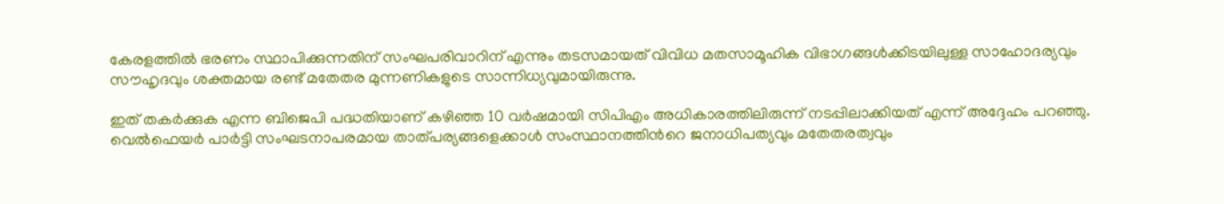കേരളത്തിൽ ഭരണം സ്ഥാപിക്കുന്നതിന് സംഘപരിവാറിന് എന്നും തടസമായത് വിവിധ മതസാമൂഹിക വിഭാഗങ്ങൾക്കിടയിലുള്ള സാഹോദര്യവും സൗഹൃദവും ശക്തമായ രണ്ട് മതേതര മുന്നണികളുടെ സാന്നിധ്യവുമായിരുന്നു.

ഇത് തകർക്കുക എന്ന ബിജെപി പദ്ധതിയാണ് കഴിഞ്ഞ 10 വർഷമായി സിപിഎം അധികാരത്തിലിരുന്ന് നടപ്പിലാക്കിയത് എന്ന് അദ്ദേഹം പറഞ്ഞു. വെൽഫെയർ പാർട്ടി സംഘടനാപരമായ താത്പര്യങ്ങളെക്കാൾ സംസ്ഥാനത്തിന്‍റെ ജനാധിപത്യവും മതേതരത്വവും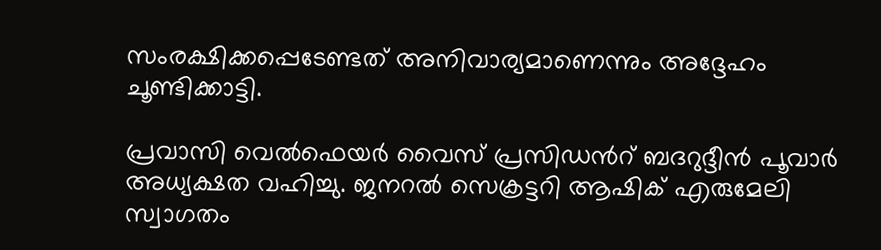സംരക്ഷിക്കപ്പെടേണ്ടത് അനിവാര്യമാണെന്നും അദ്ദേഹം ചൂണ്ടിക്കാട്ടി.

പ്രവാസി വെൽഫെയർ വൈസ് പ്രസിഡന്‍റ് ബദറുദ്ദീൻ പൂവാർ അധ്യക്ഷത വഹിച്ചു. ജനറൽ സെക്രട്ടറി ആഷിക് എരുമേലി സ്വാഗതം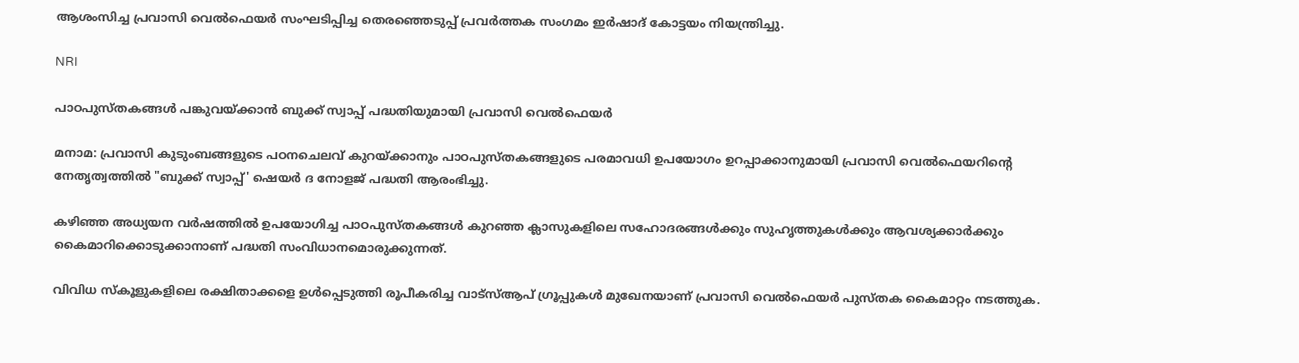ആശംസിച്ച പ്രവാസി വെൽഫെയർ സംഘടിപ്പിച്ച തെരഞ്ഞെടുപ്പ് പ്രവർത്തക സംഗമം ഇർഷാദ് കോട്ടയം നിയന്ത്രിച്ചു.

NRI

പാഠപുസ്തകങ്ങൾ പങ്കുവയ്ക്കാൻ ബുക്ക് സ്വാപ്പ് പദ്ധതിയുമായി പ്രവാസി വെൽഫെയർ

മനാമ: പ്രവാസി കുടുംബങ്ങളുടെ പഠനചെലവ് കുറയ്ക്കാനും പാഠപുസ്തകങ്ങളുടെ പരമാവധി ഉപയോഗം ഉറപ്പാക്കാനുമായി പ്രവാസി വെൽഫെയറിന്‍റെ നേതൃത്വത്തിൽ "ബുക്ക് സ്വാപ്പ്' ഷെയർ ദ നോളജ് പദ്ധതി ആരംഭിച്ചു.

കഴിഞ്ഞ അധ്യയന വർഷത്തിൽ ഉപയോഗിച്ച പാഠപുസ്തകങ്ങൾ കുറഞ്ഞ ക്ലാസുകളിലെ സഹോദരങ്ങൾക്കും സുഹൃത്തുകൾക്കും ആവശ്യക്കാർക്കും കൈമാറിക്കൊടുക്കാനാണ് പദ്ധതി സംവിധാനമൊരുക്കുന്നത്.

വിവിധ സ്കൂളുകളിലെ രക്ഷിതാക്കളെ ഉൾപ്പെടുത്തി രൂപീകരിച്ച വാട്സ്ആപ് ഗ്രൂപ്പുകൾ മുഖേനയാണ് പ്രവാസി വെൽഫെയർ പുസ്തക കൈമാറ്റം നടത്തുക.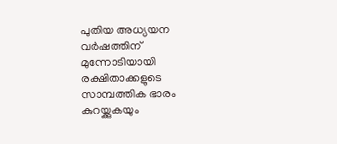പുതിയ അധ്യയന വർഷത്തിന് മുന്നോടിയായി രക്ഷിതാക്കളുടെ സാമ്പത്തിക ഭാരം കുറയ്ക്കുകയും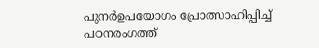പുനർഉപയോഗം പ്രോത്സാഹിപ്പിച്ച് പഠനരംഗത്ത്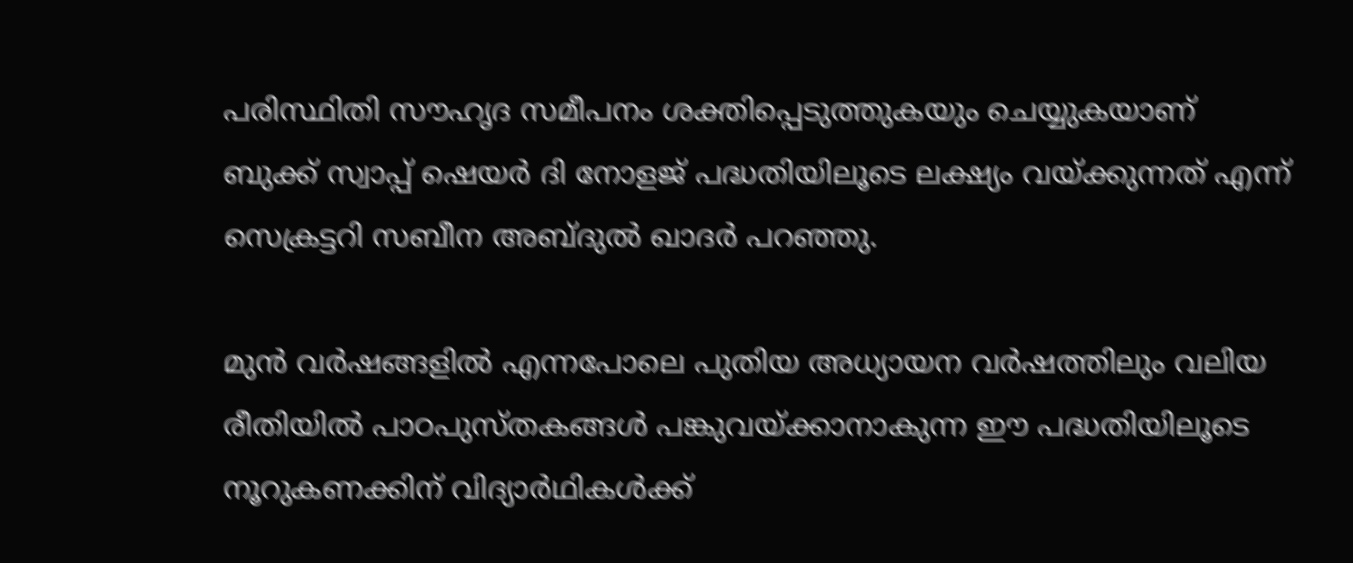പരിസ്ഥിതി സൗഹൃദ സമീപനം ശക്തിപ്പെടുത്തുകയും ചെയ്യുകയാണ് ബുക്ക് സ്വാപ്പ് ഷെയർ ദി നോളജ് പദ്ധതിയിലൂടെ ലക്ഷ്യം വയ്ക്കുന്നത് എന്ന് സെക്രട്ടറി സബീന അബ്ദുൽ ഖാദർ പറഞ്ഞു.

മുൻ വർഷങ്ങളിൽ എന്നപോലെ പുതിയ അധ്യായന വർഷത്തിലും വലിയ രീതിയിൽ പാഠപുസ്തകങ്ങൾ പങ്കുവയ്ക്കാനാകുന്ന ഈ പദ്ധതിയിലൂടെ നൂറുകണക്കിന് വിദ്യാർഥികൾക്ക്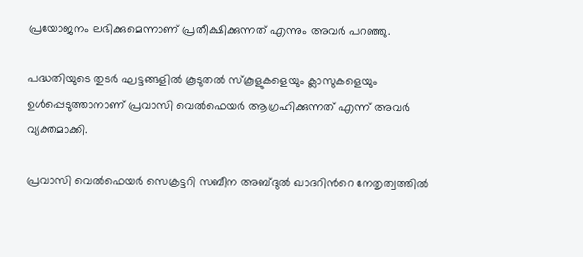പ്രയോജനം ലഭിക്കുമെന്നാണ് പ്രതീക്ഷിക്കുന്നത് എന്നും അവർ പറഞ്ഞു.

പദ്ധതിയുടെ തുടർ ഘട്ടങ്ങളിൽ കൂടുതൽ സ്കൂളുകളെയും ക്ലാസുകളെയും ഉൾപ്പെടുത്താനാണ് പ്രവാസി വെൽഫെയർ ആഗ്രഹിക്കുന്നത് എന്ന് അവർ വ്യക്തമാക്കി.

പ്രവാസി വെൽഫെയർ സെക്രട്ടറി സബീന അബ്ദുൽ ഖാദറിന്‍റെ നേതൃത്വത്തിൽ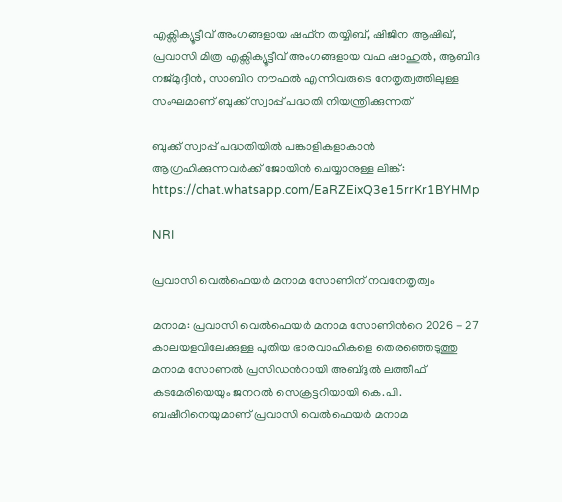എക്സിക്യൂട്ടീവ് അംഗങ്ങളായ ഷഫ്ന തയ്യിബ്, ഷിജിന ആഷിഖ്, പ്രവാസി മിത്ര എക്സിക്യൂട്ടീവ് അംഗങ്ങളായ വഫ ഷാഹുൽ, ആബിദ നജ്മുദ്ദീൻ, സാബിറ നൗഫൽ എന്നിവരുടെ നേതൃത്വത്തിലുള്ള സംഘമാണ് ബുക്ക് സ്വാപ്പ് പദ്ധതി നിയന്ത്രിക്കുന്നത്

ബുക്ക് സ്വാപ്പ് പദ്ധതിയിൽ പങ്കാളികളാകാൻ ആഗ്രഹിക്കുന്നവർക്ക് ജോയിൻ ചെയ്യാനുള്ള ലിങ്ക്: https://chat.whatsapp.com/EaRZEixQ3e15rrKr1BYHMp

NRI

പ്രവാസി വെൽഫെയർ മനാമ സോണിന് നവനേതൃത്വം

മനാമ: പ്രവാസി വെൽഫെയർ മനാമ സോണിന്‍റെ 2026 - 27 കാലയളവിലേക്കുള്ള പുതിയ ഭാരവാഹികളെ തെരഞ്ഞെടുത്തു മനാമ സോണൽ പ്രസിഡന്‍റായി അബ്ദുൽ ലത്തീഫ് കടമേരിയെയും ജനറൽ സെക്രട്ടറിയായി കെ.പി. ബഷീറിനെയുമാണ് പ്രവാസി വെൽഫെയർ മനാമ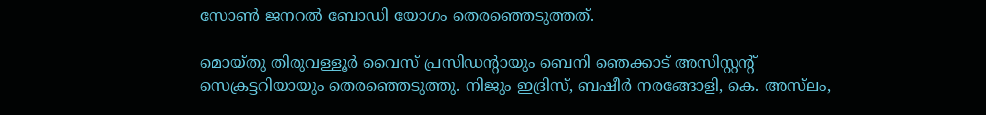സോൺ ജനറൽ ബോഡി യോഗം തെരഞ്ഞെടുത്തത്.

മൊയ്തു തിരുവള്ളൂർ വൈസ് പ്രസിഡന്‍റായും ബെനി ഞെക്കാട് അസിസ്റ്റന്‍റ് സെക്രട്ടറിയായും തെരഞ്ഞെടുത്തു. നിജും ഇദ്രിസ്, ബഷീർ നരങ്ങോളി, കെ. അസ്‌ലം,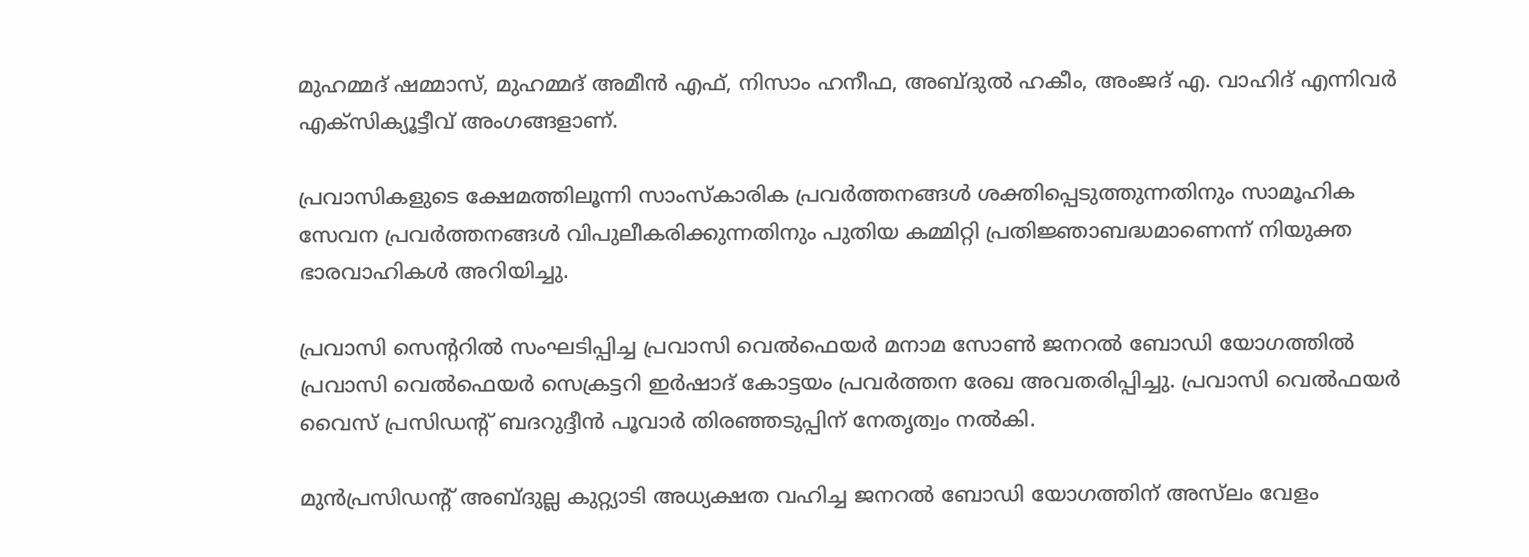മുഹമ്മദ് ഷമ്മാസ്, മുഹമ്മദ് അമീൻ എഫ്, നിസാം ഹനീഫ, അബ്ദുൽ ഹകീം, അംജദ് എ. വാഹിദ് എന്നിവർ എക്സിക്യൂട്ടീവ് അംഗങ്ങളാണ്.

പ്രവാസികളുടെ ക്ഷേമത്തിലൂന്നി സാംസ്കാരിക പ്രവർത്തനങ്ങൾ ശക്തിപ്പെടുത്തുന്നതിനും സാമൂഹിക സേവന പ്രവർത്തനങ്ങൾ വിപുലീകരിക്കുന്നതിനും പുതിയ കമ്മിറ്റി പ്രതിജ്ഞാബദ്ധമാണെന്ന് നിയുക്ത ഭാരവാഹികൾ അറിയിച്ചു.

പ്രവാസി സെന്‍ററിൽ സംഘടിപ്പിച്ച പ്രവാസി വെൽഫെയർ മനാമ സോൺ ജനറൽ ബോഡി യോഗത്തിൽ പ്രവാസി വെൽഫെയർ സെക്രട്ടറി ഇർഷാദ് കോട്ടയം പ്രവർത്തന രേഖ അവതരിപ്പിച്ചു. പ്രവാസി വെൽഫയർ വൈസ് പ്രസിഡന്‍റ് ബദറുദ്ദീൻ പൂവാർ തിരഞ്ഞടുപ്പിന് നേതൃത്വം നൽകി.

മുൻപ്രസിഡന്‍റ് അബ്ദുല്ല കുറ്റ്യാടി അധ്യക്ഷത വഹിച്ച ജനറൽ ബോഡി യോഗത്തിന് അസ്‌ലം വേളം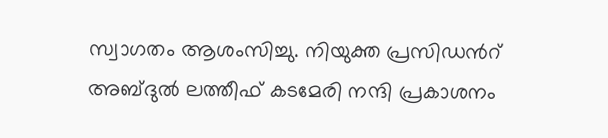സ്വാഗതം ആശംസിച്ചു. നിയുക്ത പ്രസിഡന്‍റ് അബ്ദുൽ ലത്തീഫ് കടമേരി നന്ദി പ്രകാശനം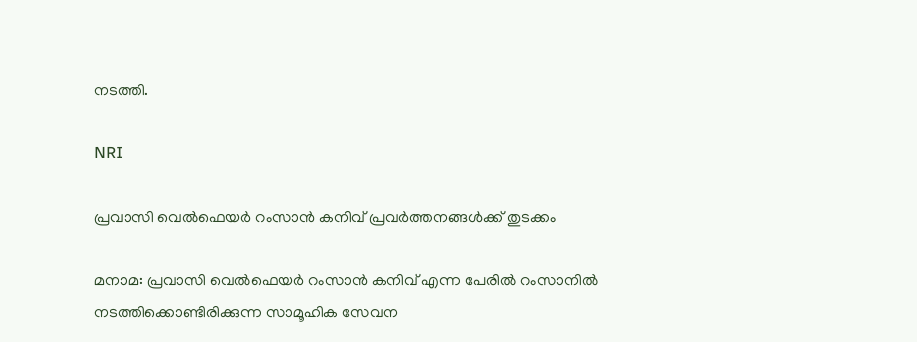നടത്തി.

NRI

പ്രവാസി വെൽഫെയർ റംസാൻ കനിവ് പ്രവർത്തനങ്ങൾക്ക് തുടക്കം

മനാമ: പ്രവാസി വെൽഫെയർ റംസാൻ കനിവ് എന്ന പേരിൽ റംസാനിൽ നടത്തിക്കൊണ്ടിരിക്കുന്ന സാമൂഹിക സേവന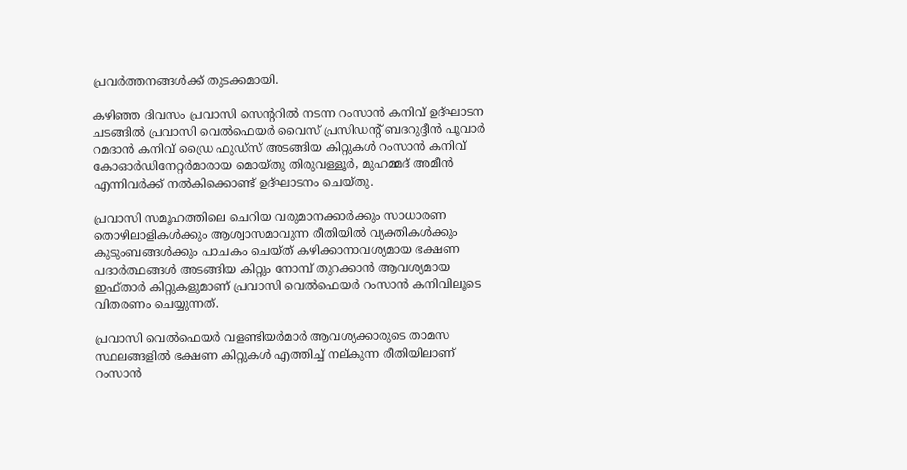പ്രവർത്തനങ്ങൾക്ക് തുടക്കമായി.

കഴിഞ്ഞ ദിവസം പ്രവാസി സെന്‍ററിൽ നടന്ന റംസാൻ കനിവ് ഉദ്ഘാടന ചടങ്ങിൽ പ്രവാസി വെൽഫെയർ വൈസ് പ്രസിഡന്‍റ് ബദറുദ്ദീൻ പൂവാർ റമദാൻ കനിവ് ഡ്രൈ ഫുഡ്സ് അടങ്ങിയ കിറ്റുകൾ റംസാൻ കനിവ് കോഓർഡിനേറ്റർമാരായ മൊയ്തു തിരുവള്ളൂർ, മുഹമ്മദ് അമീൻ എന്നിവർക്ക് നൽകിക്കൊണ്ട് ഉദ്ഘാടനം ചെയ്തു.

പ്രവാസി സമൂഹത്തിലെ ചെറിയ വരുമാനക്കാർക്കും സാധാരണ തൊഴിലാളികൾക്കും ആശ്വാസമാവുന്ന രീതിയിൽ വ്യക്തികൾക്കും കുടുംബങ്ങൾക്കും പാചകം ചെയ്ത് കഴിക്കാനാവശ്യമായ ഭക്ഷണ പദാർത്ഥങ്ങൾ അടങ്ങിയ കിറ്റും നോമ്പ് തുറക്കാൻ ആവശ്യമായ ഇഫ്താർ കിറ്റുകളുമാണ് പ്രവാസി വെൽഫെയർ റംസാൻ കനിവിലൂടെ വിതരണം ചെയ്യുന്നത്.

പ്രവാസി വെൽഫെയർ വളണ്ടിയർമാർ ആവശ്യക്കാരുടെ താമസ സ്ഥലങ്ങളിൽ ഭക്ഷണ കിറ്റുകൾ എത്തിച്ച് നല്കുന്ന രീതിയിലാണ് റംസാൻ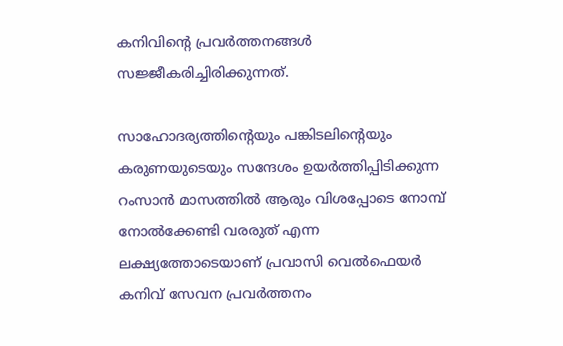കനിവിന്‍റെ പ്രവർത്തനങ്ങൾ സജ്ജീകരിച്ചിരിക്കുന്നത്.

സാഹോദര്യത്തിന്‍റെയും പങ്കിടലിന്‍റെയും കരുണയുടെയും സന്ദേശം ഉയർത്തിപ്പിടിക്കുന്ന റംസാൻ മാസത്തിൽ ആരും വിശപ്പോടെ നോമ്പ് നോൽക്കേണ്ടി വരരുത് എന്ന ലക്ഷ്യത്തോടെയാണ് പ്രവാസി വെൽഫെയർ കനിവ് സേവന പ്രവർത്തനം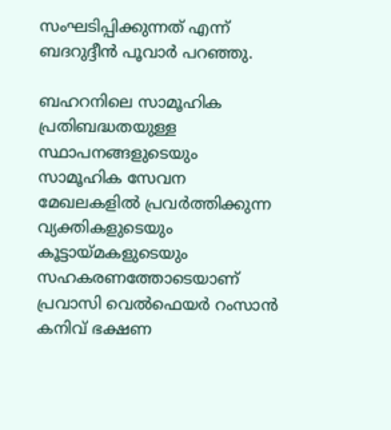സംഘടിപ്പിക്കുന്നത് എന്ന് ബദറുദ്ദീൻ പൂവാർ പറഞ്ഞു.

ബഹറനിലെ സാമൂഹിക പ്രതിബദ്ധതയുള്ള സ്ഥാപനങ്ങളുടെയും സാമൂഹിക സേവന മേഖലകളിൽ പ്രവർത്തിക്കുന്ന വ്യക്തികളുടെയും കൂട്ടായ്മകളുടെയും സഹകരണത്തോടെയാണ് പ്രവാസി വെൽഫെയർ റംസാൻ കനിവ് ഭക്ഷണ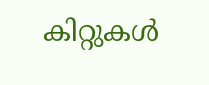കിറ്റുകൾ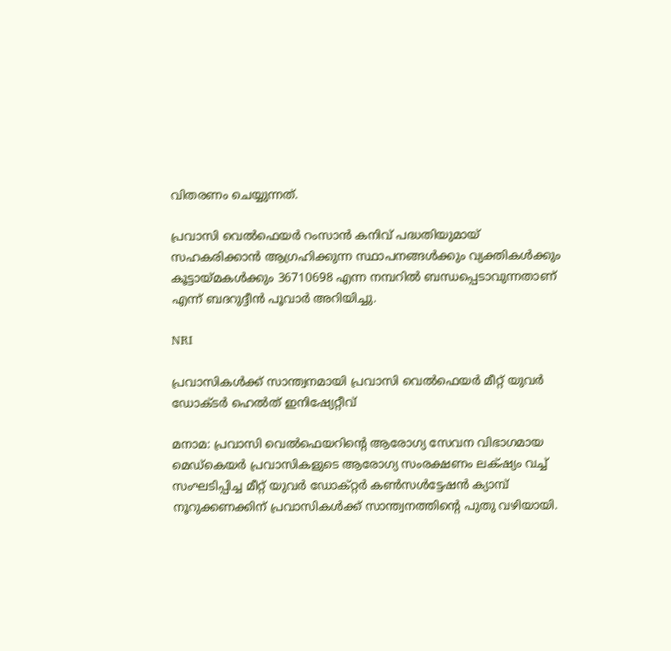വിതരണം ചെയ്യുന്നത്.

പ്രവാസി വെൽഫെയർ റംസാൻ കനിവ് പദ്ധതിയുമായ് സഹകരിക്കാൻ ആഗ്രഹിക്കുന്ന സ്ഥാപനങ്ങൾക്കും വ്യക്തികൾക്കും കൂട്ടായ്മകൾക്കും 36710698 എന്ന നമ്പറിൽ ബന്ധപ്പെടാവുന്നതാണ് എന്ന് ബദറുദ്ദീൻ പൂവാർ അറിയിച്ചു.

NRI

പ്രവാസികൾക്ക് സാന്ത്വനമായി പ്രവാസി വെൽഫെയർ മീറ്റ് യുവർ ഡോക്‌ടർ ഹെൽത് ഇനിഷ്യേറ്റീവ്

മനാമ: പ്രവാസി വെൽഫെയറിന്‍റെ ആരോഗ്യ സേവന വിഭാഗമായ മെഡ്കെയർ പ്രവാസികളുടെ ആരോഗ്യ സംരക്ഷണം ലക്‌ഷ്യം വച്ച് സംഘടിപ്പിച്ച മീറ്റ് യുവർ ഡോക്റ്റർ കൺസൾട്ടേഷൻ ക്യാമ്പ് നൂറുക്കണക്കിന് പ്രവാസികൾക്ക് സാന്ത്വനത്തിന്‍റെ പുതു വഴിയായി.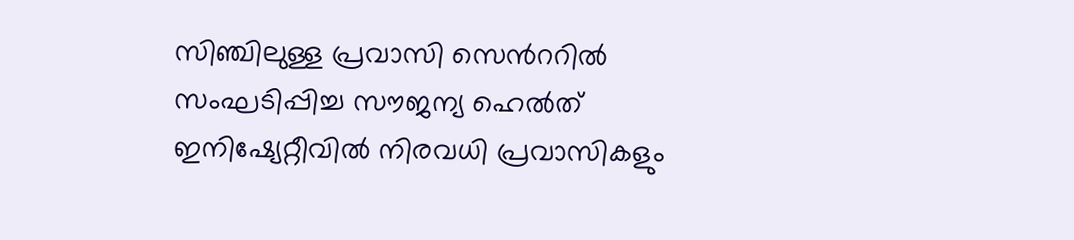സിഞ്ചിലുള്ള പ്രവാസി സെന്‍ററിൽ സംഘടിപ്പിച്ച സൗജന്യ ഹെൽത് ഇനിഷ്യേറ്റീവിൽ നിരവധി പ്രവാസികളും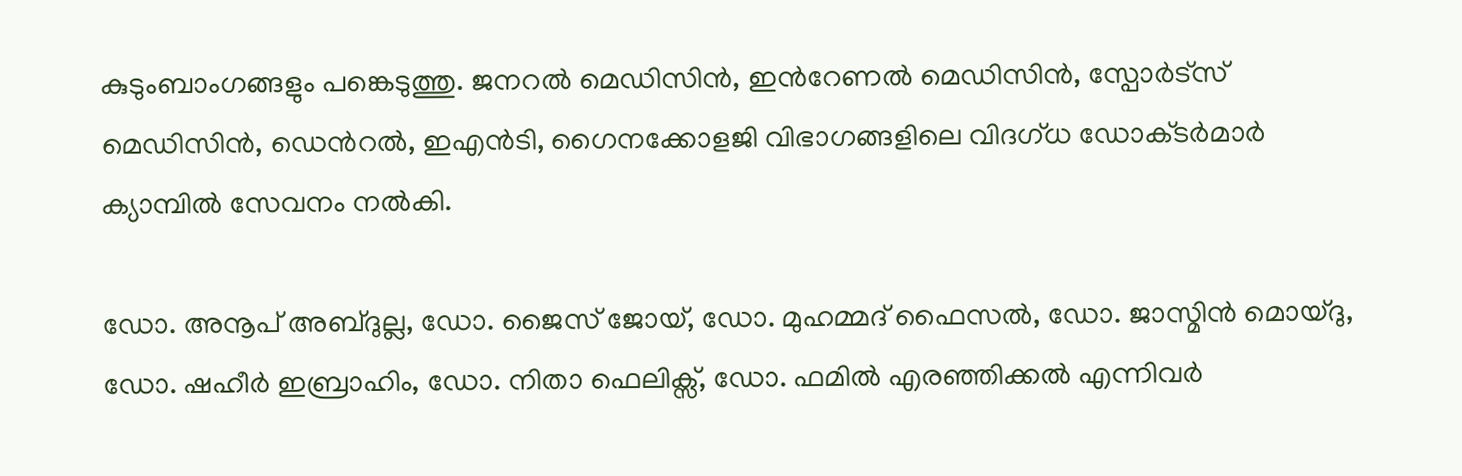കുടുംബാംഗങ്ങളും പങ്കെടുത്തു. ജനറൽ മെഡിസിൻ, ഇന്‍റേണൽ മെഡിസിൻ, സ്പോർട്സ് മെഡിസിൻ, ഡെന്‍റൽ, ഇഎൻടി, ഗൈനക്കോളജി വിഭാഗങ്ങളിലെ വിദഗ്ധ ഡോക്‌ടർമാർ ക്യാമ്പിൽ സേവനം നൽകി.

ഡോ. അനൂപ് അബ്ദുല്ല, ഡോ. ജൈസ് ജോയ്, ഡോ. മുഹമ്മദ് ഫൈസൽ, ഡോ. ജാസ്മിൻ മൊയ്ദു, ഡോ. ഷഹീർ ഇബ്രാഹിം, ഡോ. നിതാ ഫെലിക്സ്, ഡോ. ഫമിൽ എരഞ്ഞിക്കൽ എന്നിവർ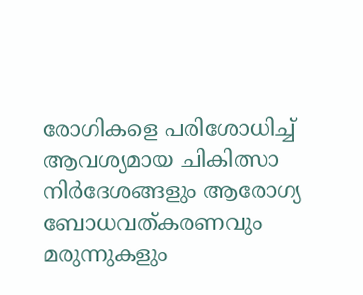രോഗികളെ പരിശോധിച്ച് ആവശ്യമായ ചികിത്സാ നിർദേശങ്ങളും ആരോഗ്യ ബോധവത്കരണവും മരുന്നുകളും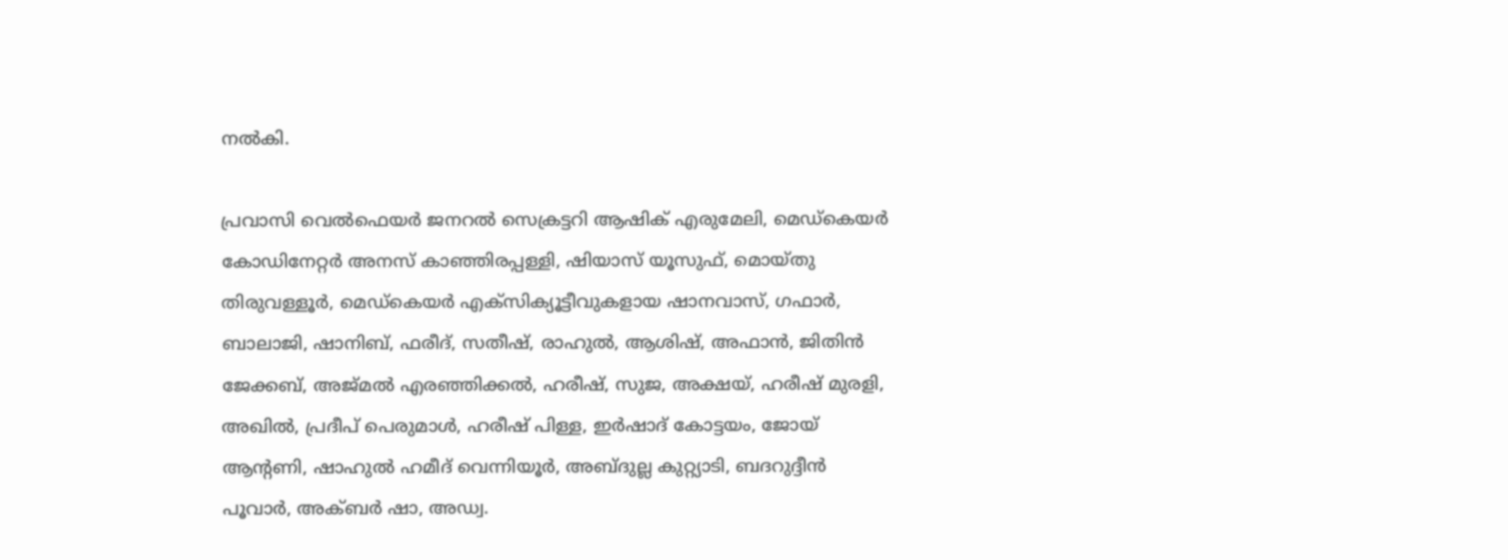നൽകി.

പ്രവാസി വെൽഫെയർ ജനറൽ സെക്രട്ടറി ആഷിക് എരുമേലി, മെഡ്കെയർ കോഡിനേറ്റർ അനസ് കാഞ്ഞിരപ്പള്ളി, ഷിയാസ് യൂസുഫ്, മൊയ്തു തിരുവള്ളൂർ, മെഡ്കെയർ എക്സിക്യൂട്ടീവുകളായ ഷാനവാസ്, ഗഫാർ, ബാലാജി, ഷാനിബ്, ഫരീദ്, സതീഷ്, രാഹുൽ, ആശിഷ്, അഫാൻ, ജിതിൻ ജേക്കബ്, അജ്മൽ എരഞ്ഞിക്കൽ, ഹരീഷ്, സുജ, അക്ഷയ്, ഹരീഷ് മുരളി, അഖിൽ, പ്രദീപ് പെരുമാൾ, ഹരീഷ് പിള്ള, ഇർഷാദ് കോട്ടയം, ജോയ് ആന്റണി, ഷാഹുൽ ഹമീദ് വെന്നിയൂർ, അബ്ദുല്ല കുറ്റ്യാടി, ബദറുദ്ദീൻ പൂവാർ, അക്ബർ ഷാ, അഡ്വ.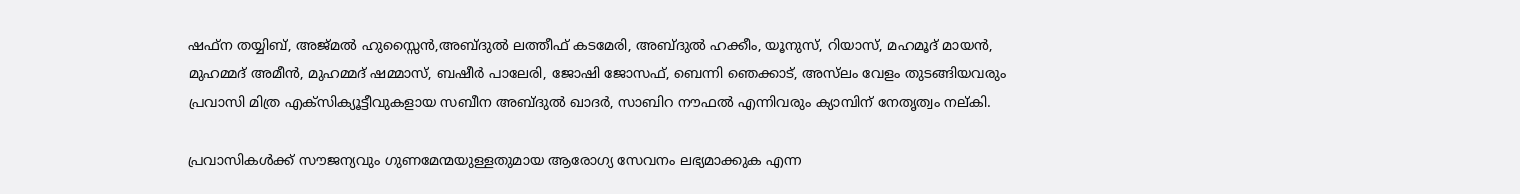ഷഫ്ന തയ്യിബ്, അജ്മൽ ഹുസ്സൈൻ,അബ്ദുൽ ലത്തീഫ് കടമേരി, അബ്ദുൽ ഹക്കീം, യൂനുസ്, റിയാസ്, മഹമൂദ് മായൻ, മുഹമ്മദ് അമീൻ, മുഹമ്മദ് ഷമ്മാസ്, ബഷീർ പാലേരി, ജോഷി ജോസഫ്, ബെന്നി ഞെക്കാട്, അസ്‌ലം വേളം തുടങ്ങിയവരും പ്രവാസി മിത്ര എക്സിക്യൂട്ടീവുകളായ സബീന അബ്ദുൽ ഖാദർ, സാബിറ നൗഫൽ എന്നിവരും ക്യാമ്പിന് നേതൃത്വം നല്കി.

പ്രവാസികൾക്ക് സൗജന്യവും ഗുണമേന്മയുള്ളതുമായ ആരോഗ്യ സേവനം ലഭ്യമാക്കുക എന്ന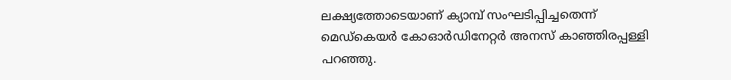ലക്ഷ്യത്തോടെയാണ് ക്യാമ്പ് സംഘടിപ്പിച്ചതെന്ന് മെഡ്കെയർ കോഓർഡിനേറ്റർ അനസ് കാഞ്ഞിരപ്പള്ളി പറഞ്ഞു.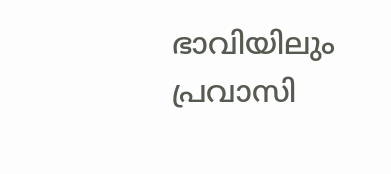ഭാവിയിലും പ്രവാസി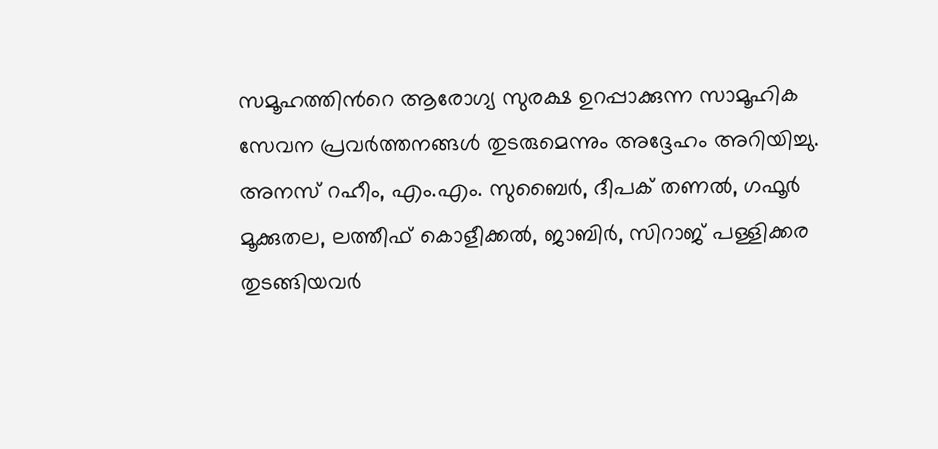സമൂഹത്തിന്‍റെ ആരോഗ്യ സുരക്ഷ ഉറപ്പാക്കുന്ന സാമൂഹിക സേവന പ്രവർത്തനങ്ങൾ തുടരുമെന്നും അദ്ദേഹം അറിയിച്ചു. അനസ് റഹീം, എം.എം. സുബൈർ, ദീപക് തണൽ, ഗഫൂർ മൂക്കുതല, ലത്തീഫ് കൊളീക്കൽ, ജാബിർ, സിറാജ് പള്ളിക്കര തുടങ്ങിയവർ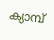ക്യാമ്പ്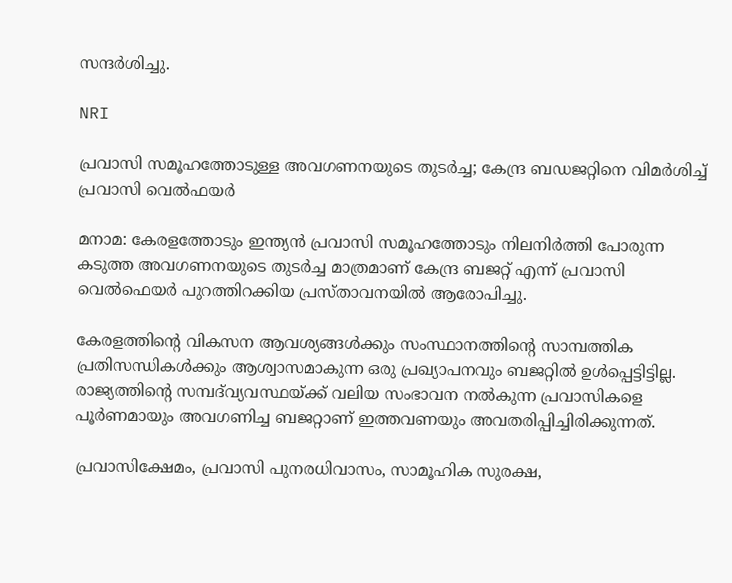സന്ദർശിച്ചു.

NRI

പ്രവാസി സമൂഹത്തോടുള്ള അവഗണനയുടെ തുടർച്ച; കേന്ദ്ര ബഡജറ്റിനെ വിമർശിച്ച് പ്രവാസി വെൽഫയർ

മനാമ: കേരളത്തോടും ഇന്ത്യൻ പ്രവാസി സമൂഹത്തോടും നിലനിർത്തി പോരുന്ന കടുത്ത അവഗണനയുടെ തുടർച്ച മാത്രമാണ് കേന്ദ്ര ബജറ്റ് എന്ന് പ്രവാസി വെൽഫെയർ പുറത്തിറക്കിയ പ്രസ്താവനയിൽ ആരോപിച്ചു.

കേരളത്തിന്‍റെ വികസന ആവശ്യങ്ങൾക്കും സംസ്ഥാനത്തിന്‍റെ സാമ്പത്തിക പ്രതിസന്ധികൾക്കും ആശ്വാസമാകുന്ന ഒരു പ്രഖ്യാപനവും ബജറ്റിൽ ഉൾപ്പെട്ടിട്ടില്ല. രാജ്യത്തിന്‍റെ സമ്പദ്‌വ്യവസ്ഥയ്ക്ക് വലിയ സംഭാവന നൽകുന്ന പ്രവാസികളെ പൂർണമായും അവഗണിച്ച ബജറ്റാണ് ഇത്തവണയും അവതരിപ്പിച്ചിരിക്കുന്നത്.

പ്രവാസിക്ഷേമം, പ്രവാസി പുനരധിവാസം, സാമൂഹിക സുരക്ഷ,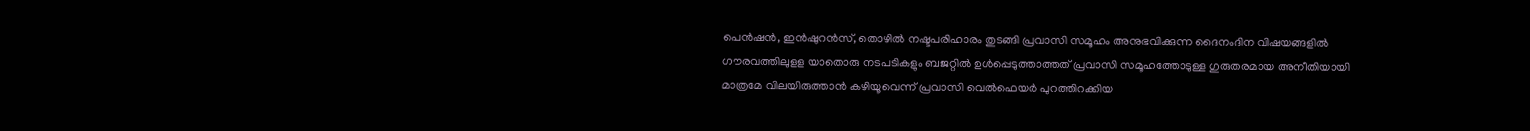പെൻഷൻ, ഇൻഷുറൻസ്, തൊഴിൽ നഷ്ടപരിഹാരം തുടങ്ങി പ്രവാസി സമൂഹം അനുഭവിക്കുന്ന ദൈനംദിന വിഷയങ്ങളിൽ ഗൗരവത്തിലുളള യാതൊരു നടപടികളും ബജറ്റിൽ ഉൾപ്പെടുത്താത്തത് പ്രവാസി സമൂഹത്തോടുള്ള ഗുരുതരമായ അനീതിയായി മാത്രമേ വിലയിരുത്താൻ കഴിയൂവെന്ന് പ്രവാസി വെൽഫെയർ പുറത്തിറക്കിയ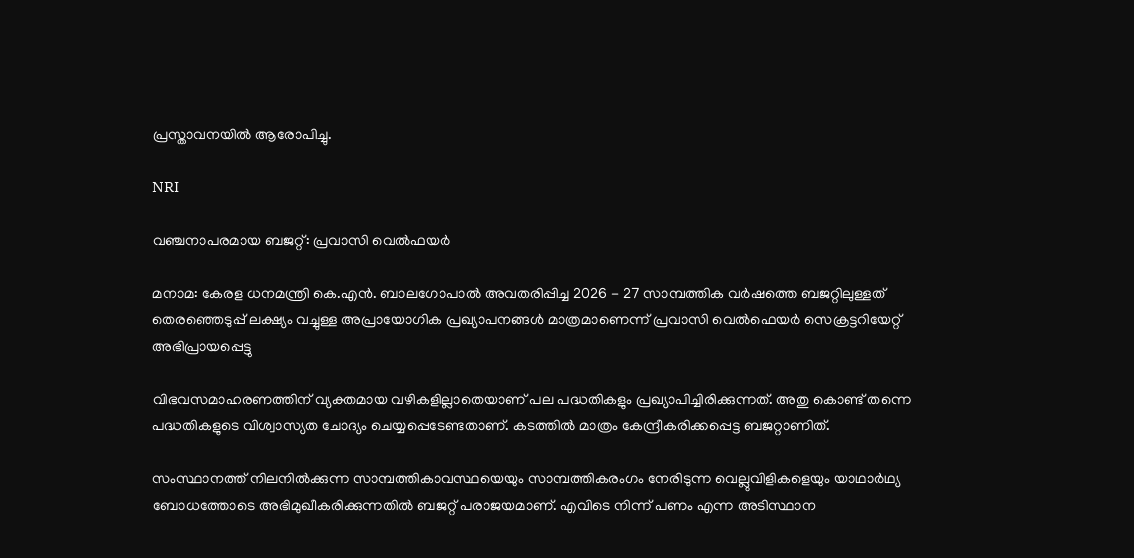പ്രസ്താവനയിൽ ആരോപിച്ചു.

NRI

വഞ്ചനാപരമായ ബജറ്റ്: പ്രവാസി വെൽഫയർ

മനാമ: കേരള ധനമന്ത്രി കെ.എൻ. ബാലഗോപാൽ അവതരിപ്പിച്ച 2026 - 27 സാമ്പത്തിക വർഷത്തെ ബജറ്റിലുള്ളത് തെരഞ്ഞെടുപ്പ് ലക്ഷ്യം വച്ചുള്ള അപ്രായോഗിക പ്രഖ്യാപനങ്ങൾ മാത്രമാണെന്ന് പ്രവാസി വെൽഫെയർ സെക്രട്ടറിയേറ്റ് അഭിപ്രായപ്പെട്ടു

വിഭവസമാഹരണത്തിന് വ്യക്തമായ വഴികളില്ലാതെയാണ് പല പദ്ധതികളും പ്രഖ്യാപിച്ചിരിക്കുന്നത്. അതു കൊണ്ട് തന്നെ പദ്ധതികളുടെ വിശ്വാസ്യത ചോദ്യം ചെയ്യപ്പെടേണ്ടതാണ്. കടത്തിൽ മാത്രം കേന്ദ്രീകരിക്കപ്പെട്ട ബജറ്റാണിത്.

സംസ്ഥാനത്ത് നിലനിൽക്കുന്ന സാമ്പത്തികാവസ്ഥയെയും സാമ്പത്തികരംഗം നേരിടുന്ന വെല്ലുവിളികളെയും യാഥാർഥ്യ ബോധത്തോടെ അഭിമുഖീകരിക്കുന്നതിൽ ബജറ്റ് പരാജയമാണ്. എവിടെ നിന്ന് പണം എന്ന അടിസ്ഥാന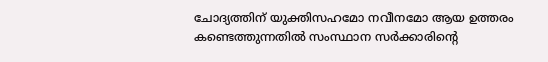ചോദ്യത്തിന് യുക്തിസഹമോ നവീനമോ ആയ ഉത്തരം കണ്ടെത്തുന്നതിൽ സംസ്ഥാന സർക്കാരിന്‍റെ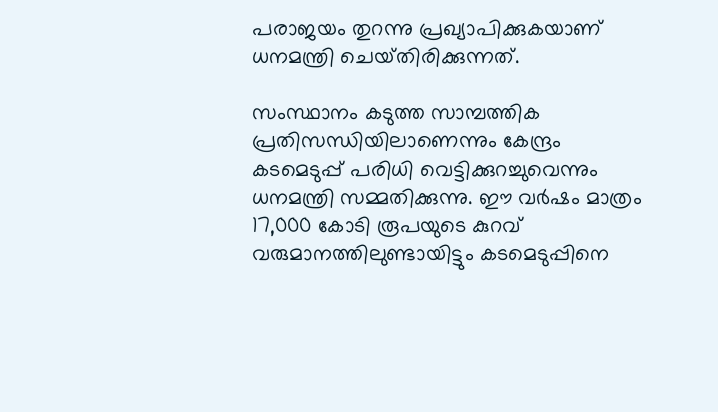പരാജയം തുറന്നു പ്രഖ്യാപിക്കുകയാണ് ധനമന്ത്രി ചെയ്‌തിരിക്കുന്നത്.

സംസ്ഥാനം കടുത്ത സാമ്പത്തിക പ്രതിസന്ധിയിലാണെന്നും കേന്ദ്രം കടമെടുപ്പ് പരിധി വെട്ടിക്കുറച്ചുവെന്നും ധനമന്ത്രി സമ്മതിക്കുന്നു. ഈ വർഷം മാത്രം 17,000 കോടി രൂപയുടെ കുറവ് വരുമാനത്തിലുണ്ടായിട്ടും കടമെടുപ്പിനെ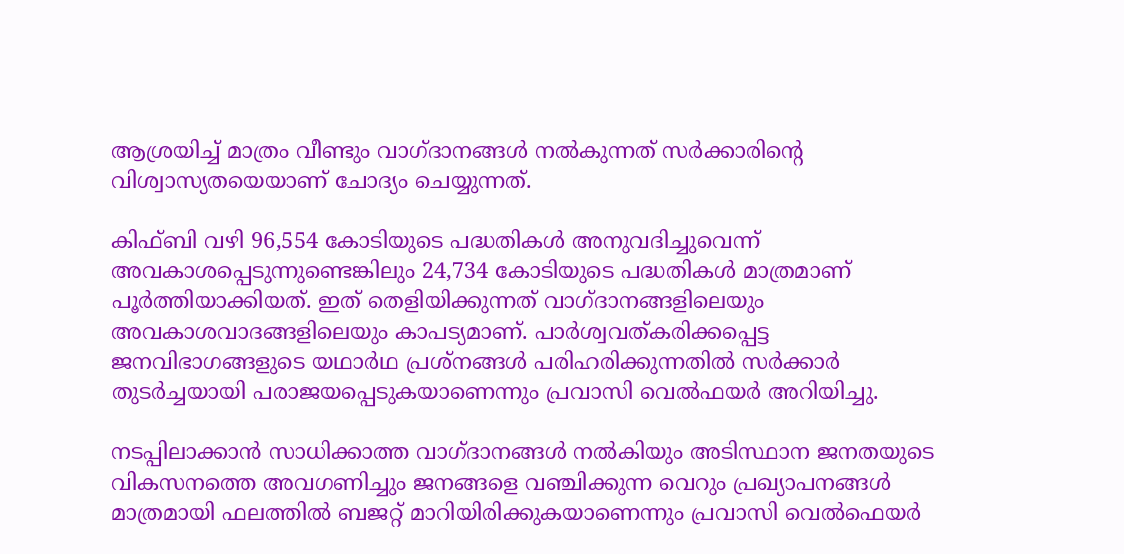ആശ്രയിച്ച് മാത്രം വീണ്ടും വാഗ്ദാനങ്ങൾ നൽകുന്നത് സർക്കാരിന്‍റെ വിശ്വാസ്യതയെയാണ് ചോദ്യം ചെയ്യുന്നത്.

കിഫ്ബി വഴി 96,554 കോടിയുടെ പദ്ധതികൾ അനുവദിച്ചുവെന്ന് അവകാശപ്പെടുന്നുണ്ടെങ്കിലും 24,734 കോടിയുടെ പദ്ധതികൾ മാത്രമാണ് പൂർത്തിയാക്കിയത്. ഇത് തെളിയിക്കുന്നത് വാഗ്ദാനങ്ങളിലെയും അവകാശവാദങ്ങളിലെയും കാപട്യമാണ്. പാർശ്വവത്കരിക്കപ്പെട്ട ജനവിഭാഗങ്ങളുടെ യഥാർഥ പ്രശ്നങ്ങൾ പരിഹരിക്കുന്നതിൽ സർക്കാർ തുടർച്ചയായി പരാജയപ്പെടുകയാണെന്നും പ്രവാസി വെൽഫയർ അറിയിച്ചു.

നടപ്പിലാക്കാൻ സാധിക്കാത്ത വാഗ്ദാനങ്ങൾ നൽകിയും അടിസ്ഥാന ജനതയുടെ വികസനത്തെ അവഗണിച്ചും ജനങ്ങളെ വഞ്ചിക്കുന്ന വെറും പ്രഖ്യാപനങ്ങൾ മാത്രമായി ഫലത്തിൽ ബജറ്റ് മാറിയിരിക്കുകയാണെന്നും പ്രവാസി വെൽഫെയർ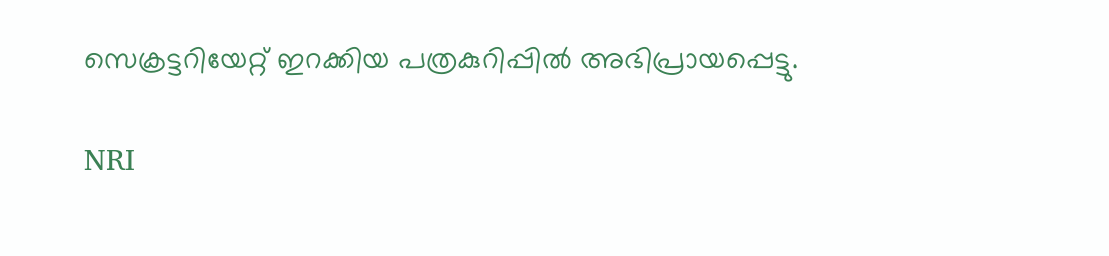സെക്രട്ടറിയേറ്റ് ഇറക്കിയ പത്രകുറിപ്പിൽ അഭിപ്രായപ്പെട്ടു.

NRI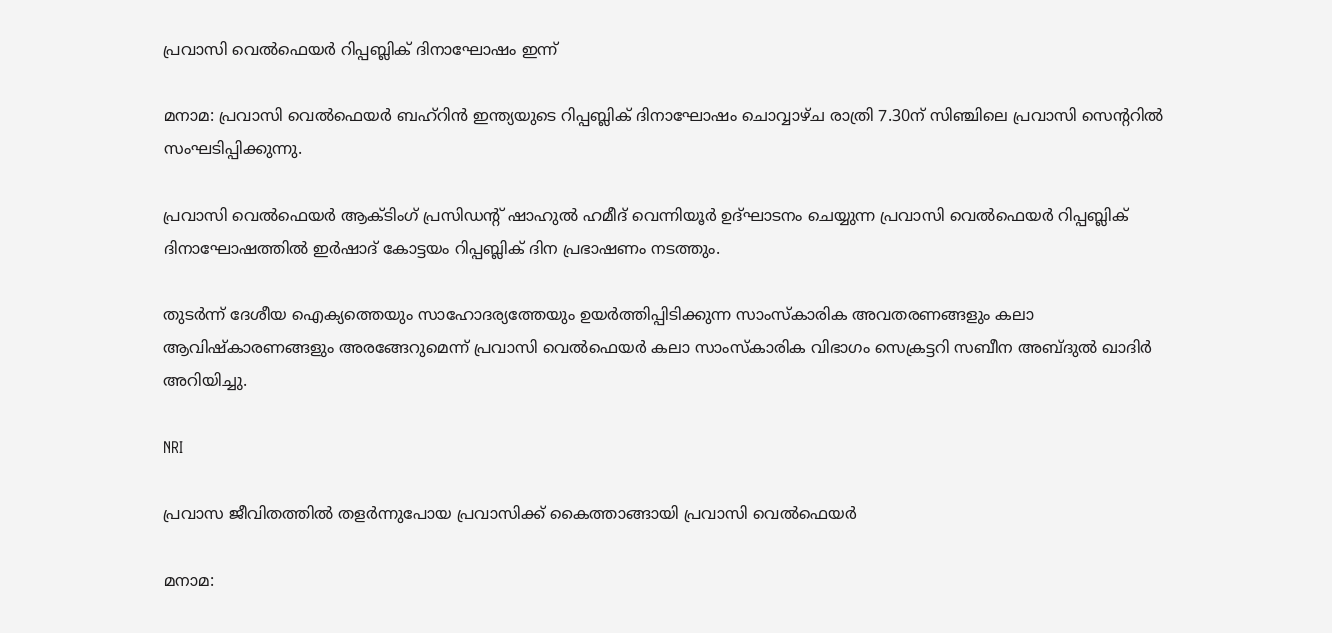പ്രവാസി വെൽഫെയർ റിപ്പബ്ലിക് ദിനാഘോഷം ഇന്ന്

മനാമ: പ്രവാസി വെൽഫെയർ ബഹ്റിൻ ഇന്ത്യയുടെ റിപ്പബ്ലിക് ദിനാഘോഷം ചൊവ്വാഴ്ച രാത്രി 7.30ന് സിഞ്ചിലെ പ്രവാസി സെന്‍ററിൽ സംഘടിപ്പിക്കുന്നു.

പ്രവാസി വെൽഫെയർ ആക്ടിംഗ് പ്രസിഡന്‍റ് ഷാഹുൽ ഹമീദ് വെന്നിയൂർ ഉദ്ഘാടനം ചെയ്യുന്ന പ്രവാസി വെൽഫെയർ റിപ്പബ്ലിക് ദിനാഘോഷത്തിൽ ഇർഷാദ് കോട്ടയം റിപ്പബ്ലിക് ദിന പ്രഭാഷണം നടത്തും.

തുടർന്ന് ദേശീയ ഐക്യത്തെയും സാഹോദര്യത്തേയും ഉയർത്തിപ്പിടിക്കുന്ന സാംസ്കാരിക അവതരണങ്ങളും കലാ ആവിഷ്കാരണങ്ങളും അരങ്ങേറുമെന്ന് പ്രവാസി വെൽഫെയർ കലാ സാംസ്കാരിക വിഭാഗം സെക്രട്ടറി സബീന അബ്ദുൽ ഖാദിർ അറിയിച്ചു.

NRI

പ്രവാസ ജീവിതത്തിൽ തളർന്നുപോയ പ്രവാസിക്ക് കൈത്താങ്ങായി പ്രവാസി വെൽഫെയർ

മനാമ: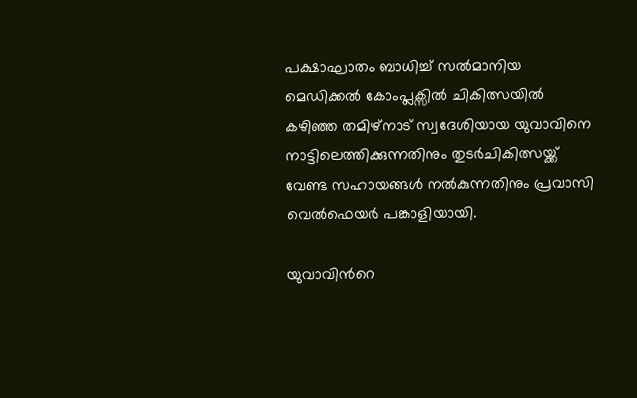പക്ഷാഘാതം ബാധിച്ച് സൽമാനിയ മെഡിക്കൽ കോംപ്ലക്സിൽ ചികിത്സയിൽ കഴിഞ്ഞ തമിഴ്നാട് സ്വദേശിയായ യുവാവിനെ നാട്ടിലെത്തിക്കുന്നതിനും തുടർചികിത്സയ്ക്ക് വേണ്ട സഹായങ്ങൾ നൽകുന്നതിനും പ്രവാസി വെൽഫെയർ പങ്കാളിയായി.

യുവാവിന്‍റെ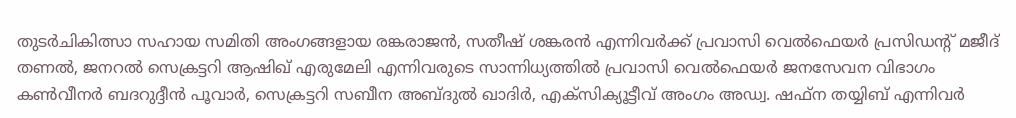തുടർചികിത്സാ സഹായ സമിതി അംഗങ്ങളായ രങ്കരാജൻ, സതീഷ് ശങ്കരൻ എന്നിവർക്ക് പ്രവാസി വെൽഫെയർ പ്രസിഡന്‍റ് മജീദ് തണൽ, ജനറൽ സെക്രട്ടറി ആഷിഖ് എരുമേലി എന്നിവരുടെ സാന്നിധ്യത്തിൽ പ്രവാസി വെൽഫെയർ ജനസേവന വിഭാഗം കൺവീനർ ബദറുദ്ദീൻ പൂവാർ, സെക്രട്ടറി സബീന അബ്ദുൽ ഖാദിർ, എക്സിക്യൂട്ടീവ് അംഗം അഡ്വ. ഷഫ്‌ന തയ്യിബ് എന്നിവർ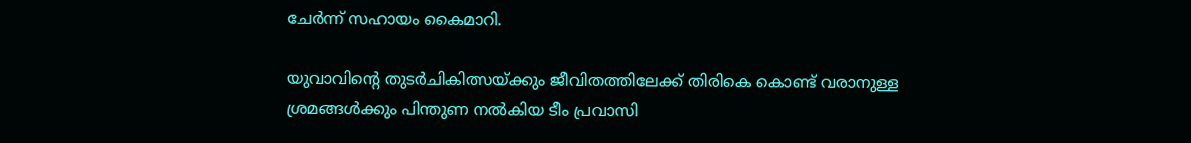ചേർന്ന് സഹായം കൈമാറി.

യുവാവിന്‍റെ തുടർചികിത്സയ്ക്കും ജീവിതത്തിലേക്ക് തിരികെ കൊണ്ട് വരാനുള്ള ശ്രമങ്ങൾക്കും പിന്തുണ നൽകിയ ടീം പ്രവാസി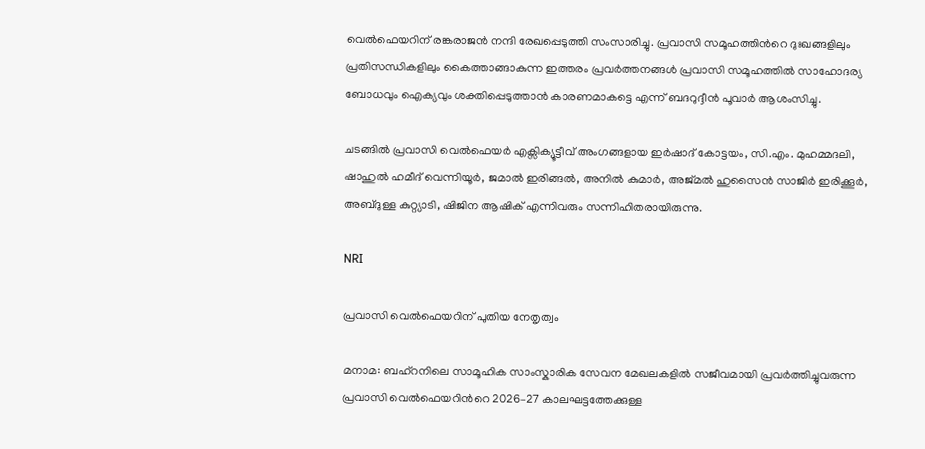വെൽഫെയറിന് രങ്കരാജൻ നന്ദി രേഖപ്പെടുത്തി സംസാരിച്ചു. പ്രവാസി സമൂഹത്തിന്‍റെ ദുഃഖങ്ങളിലും പ്രതിസന്ധികളിലും കൈത്താങ്ങാകുന്ന ഇത്തരം പ്രവർത്തനങ്ങൾ പ്രവാസി സമൂഹത്തിൽ സാഹോദര്യ ബോധവും ഐക്യവും ശക്തിപ്പെടുത്താൻ കാരണമാകട്ടെ എന്ന് ബദറുദ്ദീൻ പൂവാർ ആശംസിച്ചു.

ചടങ്ങിൽ പ്രവാസി വെൽഫെയർ എക്സിക്യൂട്ടീവ് അംഗങ്ങളായ ഇർഷാദ് കോട്ടയം, സി.എം. മുഹമ്മദലി, ഷാഹുൽ ഹമീദ് വെന്നിയൂർ, ജമാൽ ഇരിങ്ങൽ, അനിൽ കുമാർ, അജ്മൽ ഹുസൈൻ സാജിർ ഇരിക്കൂർ, അബ്ദുള്ള കുറ്റ്യാടി, ഷിജിന ആഷിക് എന്നിവരും സന്നിഹിതരായിരുന്നു.

NRI

പ്രവാസി വെൽഫെയറിന് പുതിയ നേതൃത്വം

മനാമ: ബഹ്റനിലെ സാമൂഹിക സാംസ്കാരിക സേവന മേഖലകളിൽ സജീവമായി പ്രവർത്തിച്ചുവരുന്ന പ്രവാസി വെൽഫെയറിന്‍റെ 2026–27 കാലഘട്ടത്തേക്കുള്ള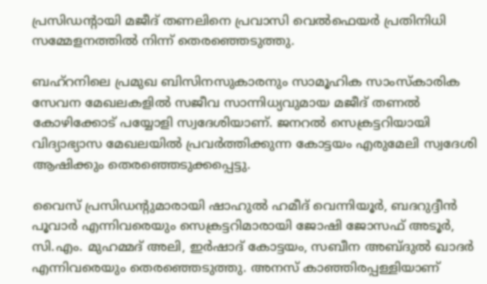പ്രസിഡന്‍റായി മജീദ് തണലിനെ പ്രവാസി വെൽഫെയർ പ്രതിനിധി സമ്മേളനത്തിൽ നിന്ന് തെരഞ്ഞെടുത്തു.

ബഹ്റനിലെ പ്രമുഖ ബിസിനസുകാരനും സാമൂഹിക സാംസ്കാരിക സേവന മേഖലകളിൽ സജീവ സാന്നിധ്യവുമായ മജീദ് തണൽ കോഴിക്കോട് പയ്യോളി സ്വദേശിയാണ്. ജനറൽ സെക്രട്ടറിയായി വിദ്യാഭ്യാസ മേഖലയിൽ പ്രവർത്തിക്കുന്ന കോട്ടയം എരുമേലി സ്വദേശി ആഷിക്കും തെരഞ്ഞെടുക്കപ്പെട്ടു.

വൈസ് പ്രസിഡന്‍റുമാരായി ഷാഹുൽ ഹമീദ് വെന്നിയൂർ, ബദറുദ്ദീൻ പൂവാർ എന്നിവരെയും സെക്രട്ടറിമാരായി ജോഷി ജോസഫ് അടൂർ, സി.എം. മുഹമ്മദ് അലി, ഇർഷാദ് കോട്ടയം, സബീന അബ്ദുൽ ഖാദർ എന്നിവരെയും തെരഞ്ഞെടുത്തു. അനസ് കാഞ്ഞിരപ്പള്ളിയാണ്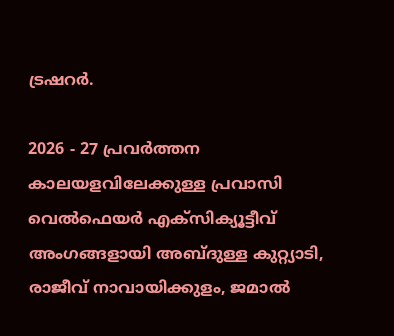ട്രഷറർ.

2026 - 27 പ്രവർത്തന കാലയളവിലേക്കുള്ള പ്രവാസി വെൽഫെയർ എക്സിക്യൂട്ടീവ് അംഗങ്ങളായി അബ്ദുള്ള കുറ്റ്യാടി, രാജീവ് നാവായിക്കുളം, ജമാൽ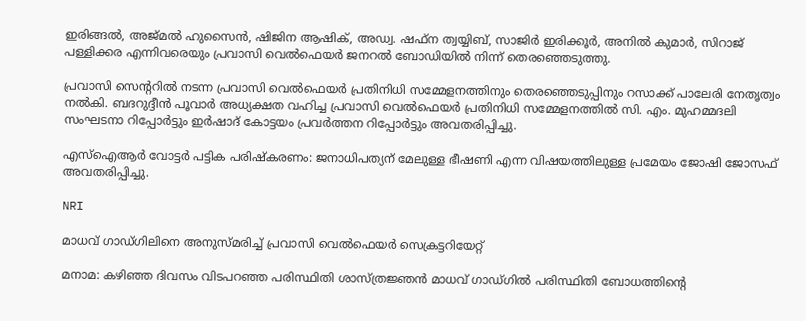ഇരിങ്ങൽ, അജ്മൽ ഹുസൈൻ, ഷിജിന ആഷിക്, അഡ്വ. ഷഫ്ന ത്വയ്യിബ്, സാജിർ ഇരിക്കൂർ, അനിൽ കുമാർ, സിറാജ് പള്ളിക്കര എന്നിവരെയും പ്രവാസി വെൽഫെയർ ജനറൽ ബോഡിയിൽ നിന്ന് തെരഞ്ഞെടുത്തു.

പ്രവാസി സെന്‍ററിൽ നടന്ന പ്രവാസി വെൽഫെയർ പ്രതിനിധി സമ്മേളനത്തിനും തെരഞ്ഞെടുപ്പിനും റസാക്ക് പാലേരി നേതൃത്വം നൽകി. ബദറുദ്ദീൻ പൂവാർ അധ്യക്ഷത വഹിച്ച പ്രവാസി വെൽഫെയർ പ്രതിനിധി സമ്മേളനത്തിൽ സി. എം. മുഹമ്മദലി സംഘടനാ റിപ്പോർട്ടും ഇർഷാദ് കോട്ടയം പ്രവർത്തന റിപ്പോർട്ടും അവതരിപ്പിച്ചു.

എസ്‌ഐആർ വോട്ടർ പട്ടിക പരിഷ്കരണം: ജനാധിപത്യന് മേലുള്ള ഭീഷണി എന്ന വിഷയത്തിലുള്ള പ്രമേയം ജോഷി ജോസഫ് അവതരിപ്പിച്ചു.

NRI

മാധവ് ഗാഡ്ഗിലിനെ അനുസ്മരിച്ച് പ്രവാസി വെൽഫെയർ സെക്രട്ടറിയേറ്റ്

മനാമ: കഴിഞ്ഞ ദിവസം വിടപറഞ്ഞ പരിസ്ഥിതി ശാസ്ത്രജ്ഞൻ മാധവ് ഗാഡ്ഗിൽ പരിസ്ഥിതി ബോധത്തിന്‍റെ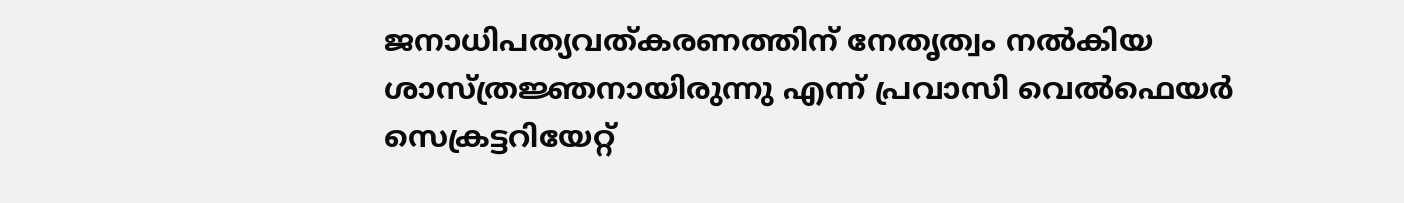ജനാധിപത്യവത്കരണത്തിന് നേതൃത്വം നൽകിയ ശാസ്ത്രജ്ഞനായിരുന്നു എന്ന് പ്രവാസി വെൽഫെയർ സെക്രട്ടറിയേറ്റ്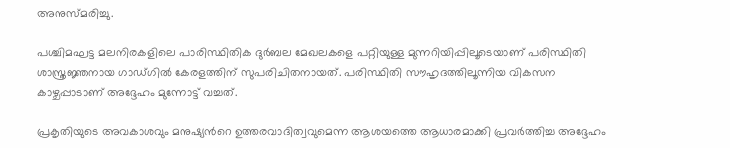അനുസ്മരിച്ചു.

പശ്ചിമഘട്ട മലനിരകളിലെ പാരിസ്ഥിതിക ദുർബല മേഖലകളെ പറ്റിയുള്ള മുന്നറിയിപ്പിലൂടെയാണ് പരിസ്ഥിതി ശാസ്ത്രജ്ഞനായ ഗാഡ്ഗിൽ കേരളത്തിന് സുപരിചിതനായത്. പരിസ്ഥിതി സൗഹൃദത്തിലൂന്നിയ വികസന കാഴ്ചപ്പാടാണ് അദ്ദേഹം മുന്നോട്ട് വച്ചത്.

പ്രകൃതിയുടെ അവകാശവും മനുഷ്യന്‍റെ ഉത്തരവാദിത്വവുമെന്ന ആശയത്തെ ആധാരമാക്കി പ്രവർത്തിച്ച അദ്ദേഹം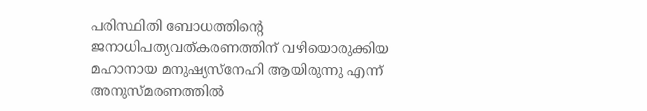പരിസ്ഥിതി ബോധത്തിന്‍റെ ജനാധിപത്യവത്കരണത്തിന് വഴിയൊരുക്കിയ മഹാനായ മനുഷ്യസ്നേഹി ആയിരുന്നു എന്ന് അനുസ്മരണത്തിൽ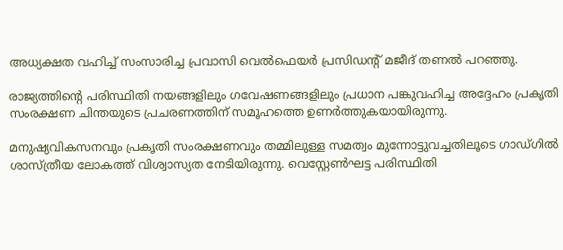അധ്യക്ഷത വഹിച്ച് സംസാരിച്ച പ്രവാസി വെൽഫെയർ പ്രസിഡന്‍റ് മജീദ് തണൽ പറഞ്ഞു.

രാജ്യത്തിന്‍റെ പരിസ്ഥിതി നയങ്ങളിലും ഗവേഷണങ്ങളിലും പ്രധാന പങ്കുവഹിച്ച അദ്ദേഹം പ്രകൃതി സംരക്ഷണ ചിന്തയുടെ പ്രചരണത്തിന് സമൂഹത്തെ ഉണർത്തുകയായിരുന്നു.

മനുഷ്യവികസനവും പ്രകൃതി സംരക്ഷണവും തമ്മിലുള്ള സമത്വം മുന്നോട്ടുവച്ചതിലൂടെ ഗാഡ്ഗിൽ ശാസ്ത്രീയ ലോകത്ത് വിശ്വാസ്യത നേടിയിരുന്നു. വെസ്റ്റേൺഘട്ട പരിസ്ഥിതി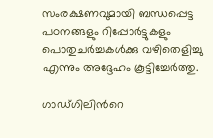സംരക്ഷണവുമായി ബന്ധപ്പെട്ട പഠനങ്ങളും റിപ്പോർട്ടുകളും പൊതുചർച്ചകൾക്കു വഴിതെളിച്ചു എന്നും അദ്ദേഹം കൂട്ടിച്ചേർത്തു.

ഗാഡ്ഗിലിന്‍റെ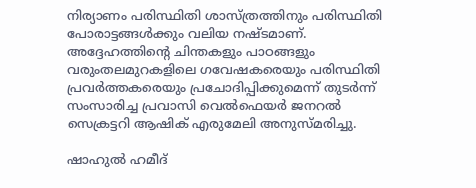നിര്യാണം പരിസ്ഥിതി ശാസ്ത്രത്തിനും പരിസ്ഥിതി പോരാട്ടങ്ങൾക്കും വലിയ നഷ്ടമാണ്. അദ്ദേഹത്തിന്‍റെ ചിന്തകളും പാഠങ്ങളും വരുംതലമുറകളിലെ ഗവേഷകരെയും പരിസ്ഥിതി പ്രവർത്തകരെയും പ്രചോദിപ്പിക്കുമെന്ന് തുടർന്ന് സംസാരിച്ച പ്രവാസി വെൽഫെയർ ജനറൽ സെക്രട്ടറി ആഷിക് എരുമേലി അനുസ്മരിച്ചു.

ഷാഹുൽ ഹമീദ്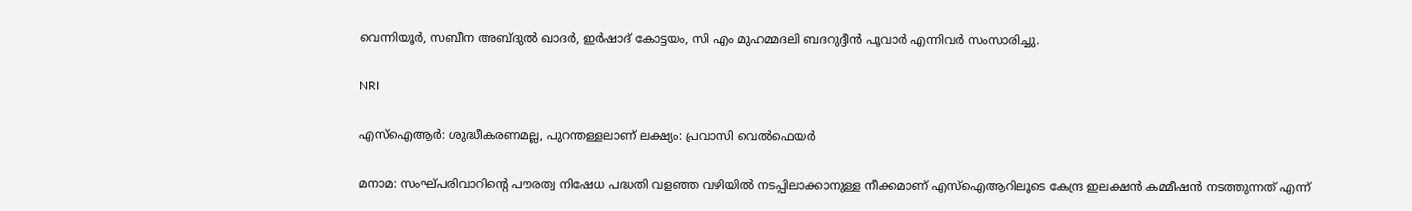വെന്നിയൂർ, സബീന അബ്ദുൽ ഖാദർ, ഇർഷാദ് കോട്ടയം, സി എം മുഹമ്മദലി ബദറുദ്ദീൻ പൂവാർ എന്നിവർ സംസാരിച്ചു.

NRI

എസ്ഐആർ: ശുദ്ധീകരണമല്ല, പുറന്തള്ളലാണ് ലക്ഷ്യം: പ്രവാസി വെൽഫെയർ

മനാമ: സംഘ്പരിവാറിന്‍റെ പൗരത്വ നിഷേധ പദ്ധതി വളഞ്ഞ വഴിയിൽ നടപ്പിലാക്കാനുള്ള നീക്കമാണ് എസ്ഐആറിലൂടെ കേന്ദ്ര ഇലക്ഷൻ കമ്മീഷൻ നടത്തുന്നത് എന്ന്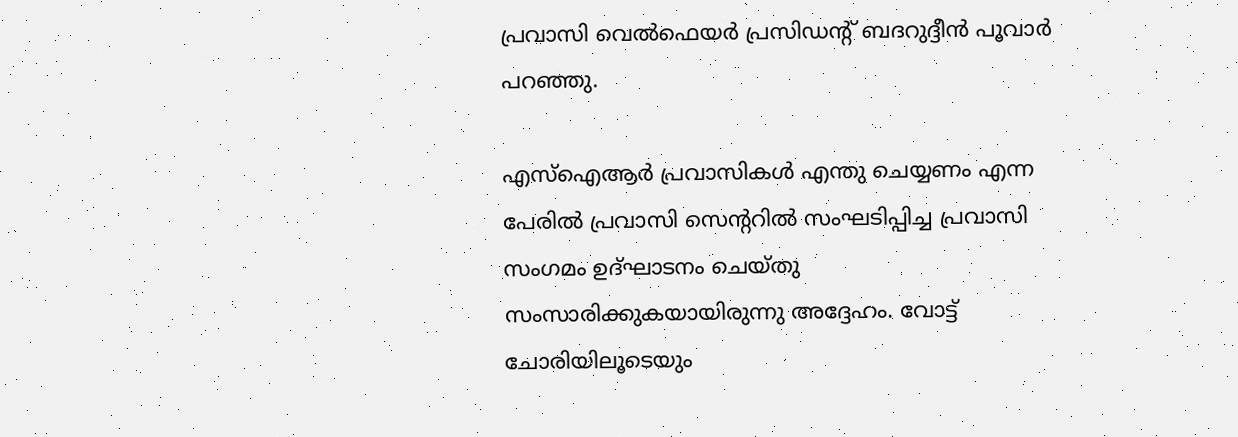പ്രവാസി വെൽഫെയർ പ്രസിഡന്‍റ് ബദറുദ്ദീൻ പൂവാർ പറഞ്ഞു.

എസ്ഐആർ പ്രവാസികൾ എന്തു ചെയ്യണം എന്ന പേരിൽ പ്രവാസി സെന്‍ററിൽ സംഘടിപ്പിച്ച പ്രവാസി സംഗമം ഉദ്ഘാടനം ചെയ്തു സംസാരിക്കുകയായിരുന്നു അദ്ദേഹം. വോട്ട് ചോരിയിലൂടെയും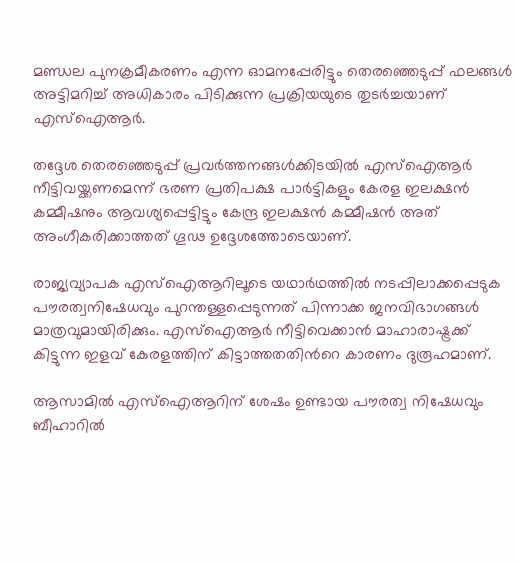മണ്ഡല പുനക്രമീകരണം എന്ന ഓമനപ്പേരിട്ടും തെരഞ്ഞെടുപ്പ് ഫലങ്ങൾ അട്ടിമറിച്ച് അധികാരം പിടിക്കുന്ന പ്രക്രിയയുടെ തുടർച്ചയാണ് എസ്ഐആർ.

തദ്ദേശ തെരഞ്ഞെടുപ്പ് പ്രവർത്തനങ്ങൾക്കിടയിൽ എസ്ഐആർ നീട്ടിവയ്ക്കണമെന്ന് ഭരണ പ്രതിപക്ഷ പാർട്ടികളും കേരള ഇലക്ഷൻ കമ്മീഷനും ആവശ്യപ്പെട്ടിട്ടും കേന്ദ്ര ഇലക്ഷൻ കമ്മീഷൻ അത് അംഗീകരിക്കാത്തത് ഗൂഢ ഉദ്ദേശത്തോടെയാണ്.

രാജ്യവ്യാപക എസ്ഐആറിലൂടെ യഥാർഥത്തിൽ നടപ്പിലാക്കപ്പെടുക പൗരത്വനിഷേധവും പുറന്തള്ളപ്പെടുന്നത് പിന്നാക്ക ജനവിഭാഗങ്ങൾ മാത്രവുമായിരിക്കും. എസ്ഐആർ നീട്ടിവെക്കാൻ മാഹാരാഷ്ട്രക്ക് കിട്ടുന്ന ഇളവ് കേരളത്തിന് കിട്ടാത്തതതിന്‍റെ കാരണം ദുരൂഹമാണ്.

ആസാമിൽ എസ്ഐആറിന് ശേഷം ഉണ്ടായ പൗരത്വ നിഷേധവും ബീഹാറിൽ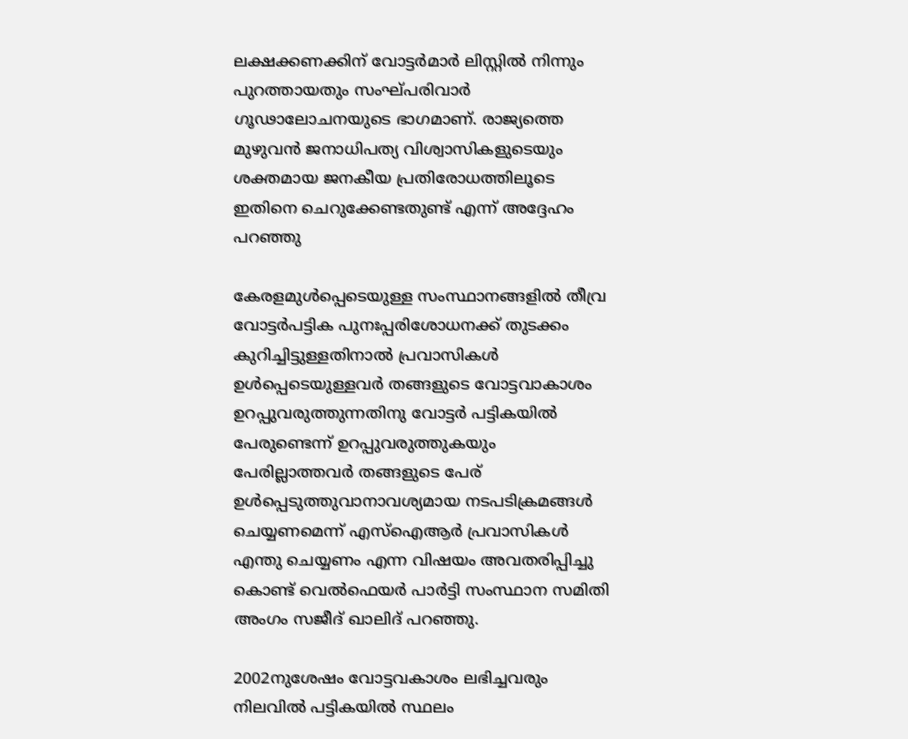ലക്ഷക്കണക്കിന് വോട്ടർമാർ ലിസ്റ്റിൽ നിന്നും പുറത്തായതും സംഘ്പരിവാർ ഗൂഢാലോചനയുടെ ഭാഗമാണ്. രാജ്യത്തെ മുഴുവൻ ജനാധിപത്യ വിശ്വാസികളുടെയും ശക്തമായ ജനകീയ പ്രതിരോധത്തിലൂടെ ഇതിനെ ചെറുക്കേണ്ടതുണ്ട് എന്ന് അദ്ദേഹം പറഞ്ഞു

കേരളമുൾപ്പെടെയുള്ള സംസ്ഥാനങ്ങളിൽ തീവ്ര വോട്ടർപട്ടിക പുനഃപ്പരിശോധനക്ക് തുടക്കം കുറിച്ചിട്ടുള്ളതിനാൽ പ്രവാസികൾ ഉൾപ്പെടെയുള്ളവർ തങ്ങളുടെ വോട്ടവാകാശം ഉറപ്പുവരുത്തുന്നതിനു വോട്ടർ പട്ടികയിൽ പേരുണ്ടെന്ന് ഉറപ്പുവരുത്തുകയും പേരില്ലാത്തവർ തങ്ങളുടെ പേര്‌ ഉൾപ്പെടുത്തുവാനാവശ്യമായ നടപടിക്രമങ്ങൾ ചെയ്യണമെന്ന് എസ്ഐആർ പ്രവാസികൾ എന്തു ചെയ്യണം എന്ന വിഷയം അവതരിപ്പിച്ചു കൊണ്ട് വെൽഫെയർ പാർട്ടി സംസ്ഥാന സമിതി അംഗം സജീദ് ഖാലിദ് പറഞ്ഞു.

2002നുശേഷം വോട്ടവകാശം ലഭിച്ചവരും നിലവിൽ പട്ടികയിൽ സ്ഥലം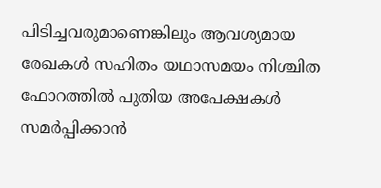പിടിച്ചവരുമാണെങ്കിലും ആവശ്യമായ രേഖകൾ സഹിതം യഥാസമയം നിശ്ചിത ഫോറത്തിൽ പുതിയ അപേക്ഷകൾ സമർപ്പിക്കാൻ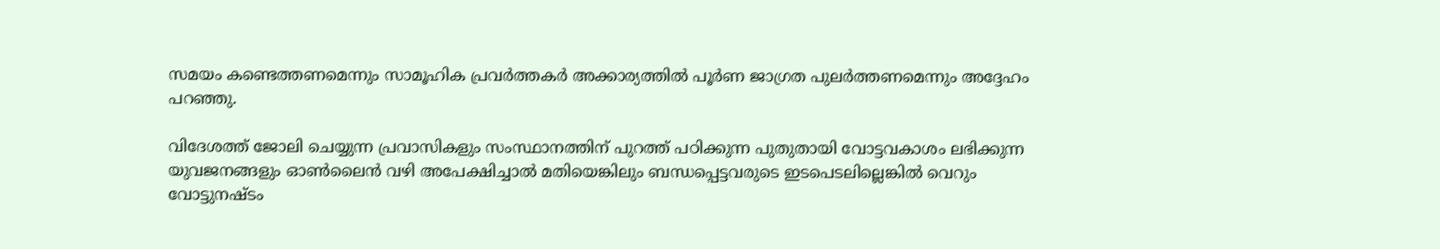സമയം കണ്ടെത്തണമെന്നും സാമൂഹിക പ്രവർത്തകർ അക്കാര്യത്തിൽ പൂർണ ജാഗ്രത പുലർത്തണമെന്നും അദ്ദേഹം പറഞ്ഞു.

വിദേശത്ത് ജോലി ചെയ്യുന്ന പ്രവാസികളും സംസ്ഥാനത്തിന് പുറത്ത് പഠിക്കുന്ന പുതുതായി വോട്ടവകാശം ലഭിക്കുന്ന യുവജനങ്ങളും ഓൺലൈൻ വഴി അപേക്ഷിച്ചാൽ മതിയെങ്കിലും ബന്ധപ്പെട്ടവരുടെ ഇടപെടലില്ലെങ്കിൽ വെറും വോട്ടുനഷ്ടം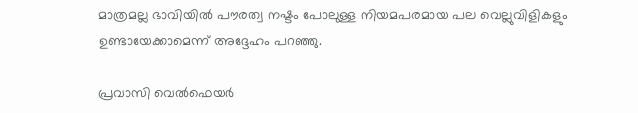മാത്രമല്ല ഭാവിയിൽ പൗരത്വ നഷ്ടം പോലുള്ള നിയമപരമായ പല വെല്ലുവിളികളും ഉണ്ടായേക്കാമെന്ന് അദ്ദേഹം പറഞ്ഞു.

പ്രവാസി വെൽഫെയർ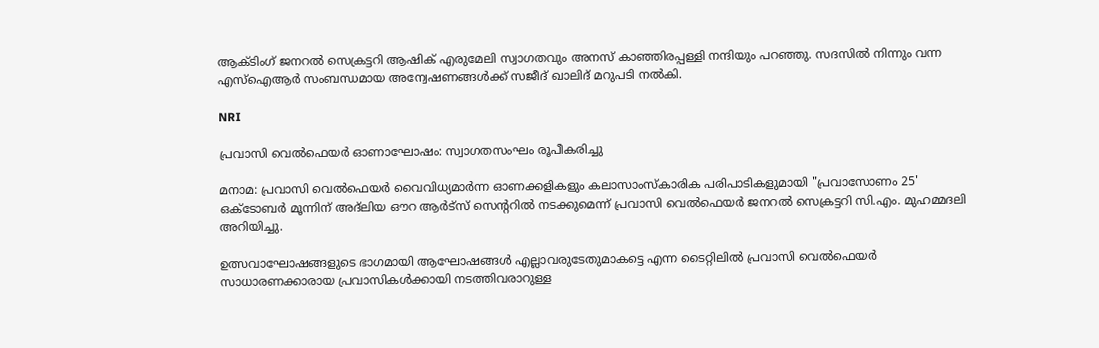ആക്ടിംഗ് ജനറൽ സെക്രട്ടറി ആഷിക് എരുമേലി സ്വാഗതവും അനസ് കാഞ്ഞിരപ്പള്ളി നന്ദിയും പറഞ്ഞു. സദസിൽ നിന്നും വന്ന എസ്ഐആർ സംബന്ധമായ അന്വേഷണങ്ങൾക്ക് സജീദ് ഖാലിദ് മറുപടി നൽകി.

NRI

പ്രവാസി വെൽഫെയർ ഓണാഘോഷം: സ്വാഗതസംഘം രൂപീകരിച്ചു

മനാമ: പ്രവാസി വെൽഫെയർ വൈവിധ്യമാർന്ന ഓണക്കളികളും കലാസാംസ്കാരിക പരിപാടികളുമായി "പ്രവാസോണം 25' ഒക്‌ടോബർ മൂന്നിന് അദ്‌ലിയ ഔറ ആർട്സ് സെന്‍ററിൽ നടക്കുമെന്ന് പ്രവാസി വെൽഫെയർ ജനറൽ സെക്രട്ടറി സി.എം. മുഹമ്മദലി അറിയിച്ചു.

ഉത്സവാഘോഷങ്ങളുടെ ഭാഗമായി ആഘോഷങ്ങൾ എല്ലാവരുടേതുമാകട്ടെ എന്ന ടൈറ്റിലിൽ പ്രവാസി വെൽഫെയർ സാധാരണക്കാരായ പ്രവാസികൾക്കായി നടത്തിവരാറുള്ള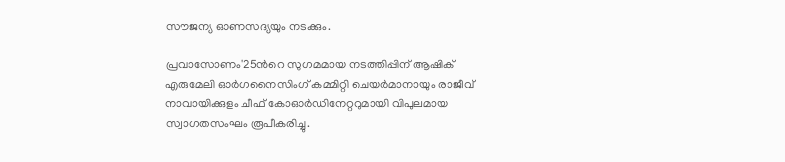സൗജന്യ ഓണസദ്യയും നടക്കും.

പ്രവാസോണം'25ന്‍റെ സുഗമമായ നടത്തിപ്പിന് ആഷിക് എരുമേലി ഓർഗനൈസിംഗ് കമ്മിറ്റി ചെയർമാനായും രാജീവ് നാവായിക്കുളം ചീഫ് കോഓർഡിനേറ്ററുമായി വിപുലമായ സ്വാഗതസംഘം രൂപീകരിച്ചു.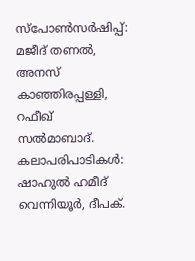സ്പോൺസർഷിപ്പ്: മജീദ് തണൽ, അനസ് കാഞ്ഞിരപ്പള്ളി, റഫീഖ് സൽമാബാദ്. കലാപരിപാടികൾ: ഷാഹുൽ ഹമീദ് വെന്നിയൂർ, ദീപക്.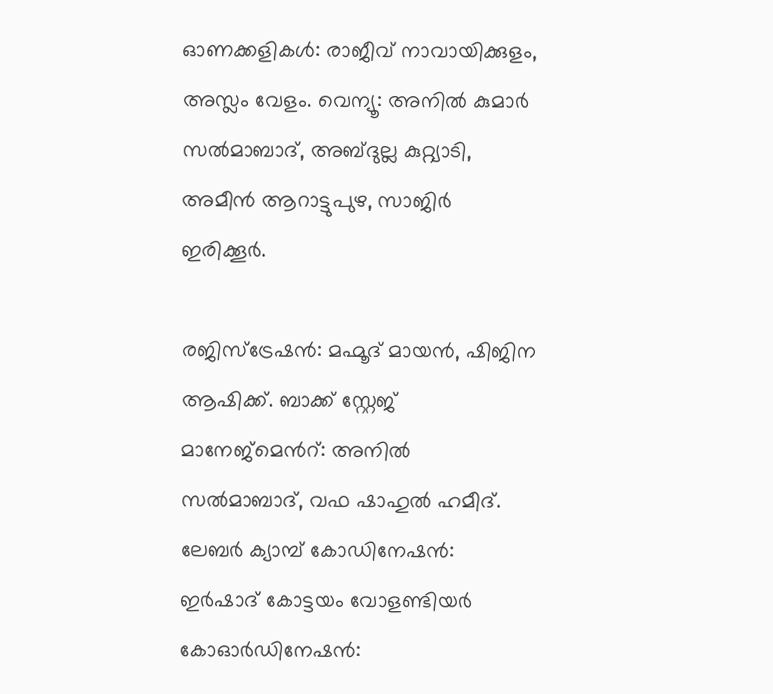ഓണക്കളികൾ: രാജീവ് നാവായിക്കുളം, അസ്ലം വേളം. വെന്യൂ: അനിൽ കുമാർ സൽമാബാദ്, അബ്ദുല്ല കുറ്റ്യാടി, അമീൻ ആറാട്ടുപുഴ, സാജിർ ഇരിക്കൂർ.

രജിസ്ട്രേഷൻ: മഹ്മൂദ് മായൻ, ഷിജിന ആഷിക്ക്. ബാക്ക് സ്റ്റേജ് മാനേജ്മെന്‍റ്: അനിൽ സൽമാബാദ്, വഫ ഷാഹുൽ ഹമീദ്. ലേബർ ക്യാമ്പ് കോഡിനേഷൻ: ഇർഷാദ് കോട്ടയം വോളണ്ടിയർ കോഓർഡിനേഷൻ: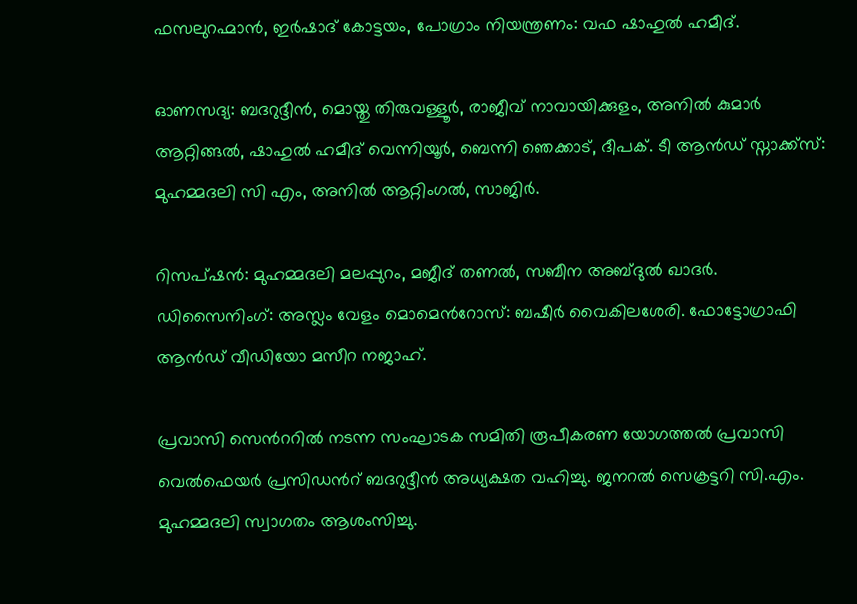ഫസലുറഹ്മാൻ, ഇർഷാദ് കോട്ടയം, പോഗ്രാം നിയന്ത്രണം: വഫ ഷാഹുൽ ഹമീദ്.

ഓണസദ്യ: ബദറുദ്ദീൻ, മൊയ്തു തിരുവള്ളൂർ, രാജീവ് നാവായിക്കുളം, അനിൽ കുമാർ ആറ്റിങ്ങൽ, ഷാഹുൽ ഹമീദ് വെന്നിയൂർ, ബെന്നി ഞെക്കാട്, ദീപക്. ടീ ആൻഡ് സ്നാക്ക്സ്: മുഹമ്മദലി സി എം, അനിൽ ആറ്റിംഗൽ, സാജിർ.

റിസപ്ഷൻ: മുഹമ്മദലി മലപ്പുറം, മജീദ് തണൽ, സബീന അബ്ദുൽ ഖാദർ. ഡിസൈനിംഗ്: അസ്ലം വേളം മൊമെന്‍റോസ്: ബഷീർ വൈകിലശേരി. ഫോട്ടോഗ്രാഫി ആൻഡ് വീഡിയോ മസീറ നജാഹ്.

പ്രവാസി സെന്‍ററിൽ നടന്ന സംഘാടക സമിതി രൂപീകരണ യോഗത്തൽ പ്രവാസി വെൽഫെയർ പ്രസിഡന്‍റ് ബദറുദ്ദീൻ അധ്യക്ഷത വഹിച്ചു. ജനറൽ സെക്രട്ടറി സി.എം. മുഹമ്മദലി സ്വാഗതം ആശംസിച്ചു.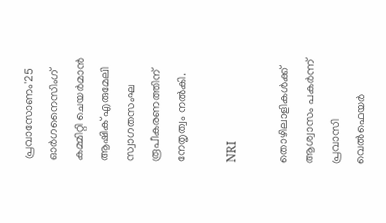പ്രവാസോണം'25 ഓർഗനൈസിംഗ് കമ്മിറ്റി ചെയർമാൻ ആഷിക് എരുമേലി സ്വാഗതസംഘ രൂപീകരണത്തിന് നേതൃത്വം നൽകി.

NRI

തൊഴിലാളികൾക്ക് ആശ്വാസം പകർന്ന് പ്രവാസി വെൽഫെയർ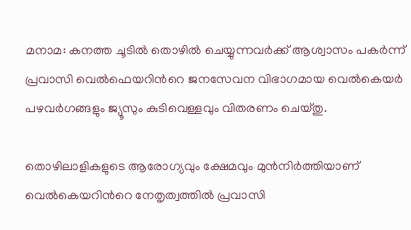മനാമ: കനത്ത ചൂടിൽ തൊഴിൽ ചെയ്യുന്നവർക്ക് ആശ്വാസം പകർന്ന് പ്രവാസി വെൽഫെയറിന്‍റെ ജനസേവന വിഭാഗമായ വെൽകെയർ പഴവർഗങ്ങളും ജ്യൂസും കുടിവെള്ളവും വിതരണം ചെയ്തു.

തൊഴിലാളികളുടെ ആരോഗ്യവും ക്ഷേമവും മുൻനിർത്തിയാണ് വെൽകെയറിന്‍റെ നേതൃത്വത്തിൽ പ്രവാസി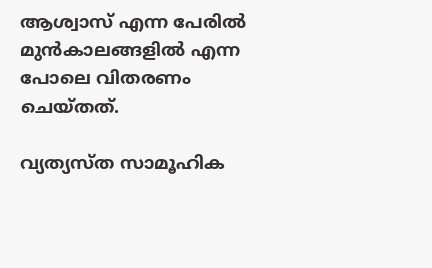ആശ്വാസ് എന്ന പേരിൽ മുൻകാലങ്ങളിൽ എന്ന പോലെ വിതരണം ചെയ്തത്.

വ്യത്യസ്ത സാമൂഹിക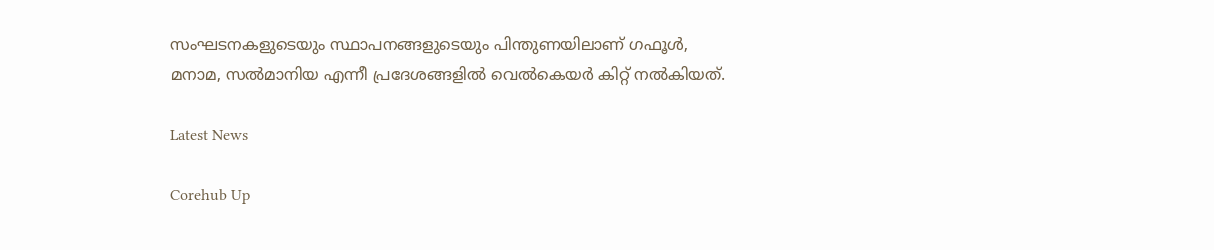സംഘടനകളുടെയും സ്ഥാപനങ്ങളുടെയും പിന്തുണയിലാണ് ഗഫൂൾ, മനാമ, സൽമാനിയ എന്നീ പ്രദേശങ്ങളിൽ വെൽകെയർ കിറ്റ് നൽകിയത്.

Latest News

Corehub Up